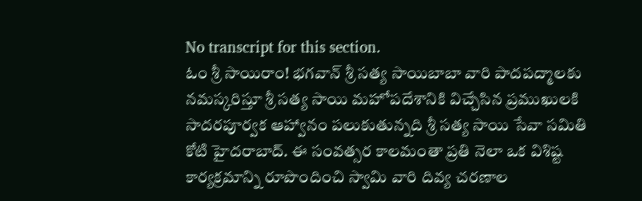No transcript for this section.
ఓం శ్రీ సాయిరాం! భగవాన్ శ్రీ సత్య సాయిబాబా వారి పాదపద్మాలకు నమస్కరిస్తూ శ్రీ సత్య సాయి మహోపదేశానికి విచ్చేసిన ప్రముఖులకి సాదరపూర్వక ఆహ్వానం పలుకుతున్నది శ్రీ సత్య సాయి సేవా సమితి కోటి హైదరాబాద్. ఈ సంవత్సర కాలమంతా ప్రతి నెలా ఒక విశిష్ట కార్యక్రమాన్ని రూపొందించి స్వామి వారి దివ్య చరణాల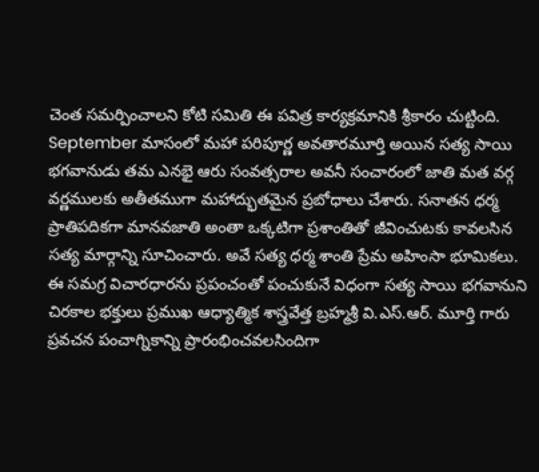చెంత సమర్పించాలని కోటి సమితి ఈ పవిత్ర కార్యక్రమానికి శ్రీకారం చుట్టింది. September మాసంలో మహా పరిపూర్ణ అవతారమూర్తి అయిన సత్య సాయి భగవానుడు తమ ఎనభై ఆరు సంవత్సరాల అవనీ సంచారంలో జాతి మత వర్గ వర్ణములకు అతీతముగా మహాద్భుతమైన ప్రబోధాలు చేశారు. సనాతన ధర్మ ప్రాతిపదికగా మానవజాతి అంతా ఒక్కటిగా ప్రశాంతితో జీవించుటకు కావలసిన సత్య మార్గాన్ని సూచించారు. అవే సత్య ధర్మ శాంతి ప్రేమ అహింసా భూమికలు. ఈ సమగ్ర విచారధారను ప్రపంచంతో పంచుకునే విధంగా సత్య సాయి భగవానుని చిరకాల భక్తులు ప్రముఖ ఆధ్యాత్మిక శాస్త్రవేత్త బ్రహ్మశ్రీ వి.ఎస్.ఆర్. మూర్తి గారు ప్రవచన పంచాగ్నికాన్ని ప్రారంభించవలసిందిగా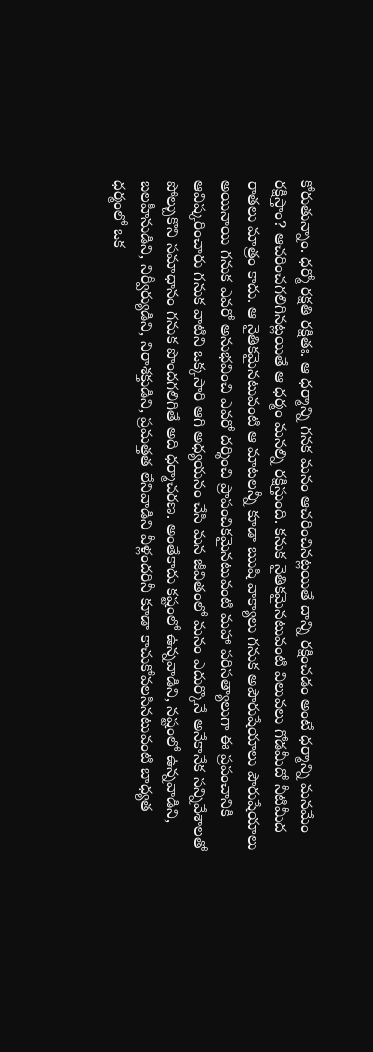కోరుతున్నాం. ధర్మో రక్షతి రక్షితః. ఆ ధర్మాన్ని గనక మనం ఆచరించినట్లయితే దాన్ని రక్షించడం అంటే ధర్మాన్ని మనమేం రక్షిస్తాం? ఆచరించగలిగినట్లయితే ఆ ధర్మం మనల్ని రక్షిస్తుంది. కనుక నైతికమైనటువంటి విలువలు గోడమీదో నీటిమీద రాతలు మాత్రం కాదు. ఆ నైతికమైనటువంటి ఆ మాటలన్నీ కూడా ఋషి వాక్యాలు గనుక అపౌరుషేయాలు పౌరుషేయాలు అయినాయి గనుక ఎవరో అనుభవించి ఎవరో దర్శించి ప్రాపంచికమైనటువంటి మహా పరిసత్యాలుగా ఈ ప్రపంచానికి ఆవిష్కరించారు గనుక వాటిని ఒక్కసారి ఆగి అధ్యయనం చేసి మన జీవితంలో మనం ఎదుర్కొనే అనేకానేక సన్నివేశాలతో పోల్చుకొని సమాధానం గనుక పొందగలిగితే అది ధర్మాచరణ. అంతేకాదు కష్టంలో ఉన్నవాడిని, నష్టంలో ఉన్నవాడిని, బలహీనుడిని, నిర్వీర్యుడిని, నిరాశక్తుడిని, ప్రమత్తత లేనివాడిని వీళ్లందరినీ కూడా కాచుకోవలసినటువంటి బాధ్యత ధర్మంలో ఒక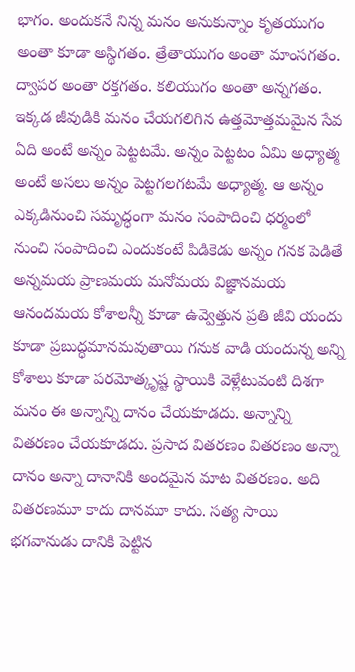భాగం. అందుకనే నిన్న మనం అనుకున్నాం కృతయుగం అంతా కూడా అస్థిగతం. త్రేతాయుగం అంతా మాంసగతం. ద్వాపర అంతా రక్తగతం. కలియుగం అంతా అన్నగతం. ఇక్కడ జీవుడికి మనం చేయగలిగిన ఉత్తమోత్తమమైన సేవ ఏది అంటే అన్నం పెట్టటమే. అన్నం పెట్టటం ఏమి అధ్యాత్మ అంటే అసలు అన్నం పెట్టగలగటమే అధ్యాత్మ. ఆ అన్నం ఎక్కడినుంచి సమృద్ధంగా మనం సంపాదించి ధర్మంలో నుంచి సంపాదించి ఎందుకంటే పిడికెడు అన్నం గనక పెడితే అన్నమయ ప్రాణమయ మనోమయ విజ్ఞానమయ ఆనందమయ కోశాలన్నీ కూడా ఉవ్వెత్తున ప్రతి జీవి యందు కూడా ప్రబుద్ధమానమవుతాయి గనుక వాడి యందున్న అన్ని కోశాలు కూడా పరమోత్కృష్ట స్థాయికి వెళ్లేటువంటి దిశగా మనం ఈ అన్నాన్ని దానం చేయకూడదు. అన్నాన్ని వితరణం చేయకూడదు. ప్రసాద వితరణం వితరణం అన్నా దానం అన్నా దానానికి అందమైన మాట వితరణం. అది వితరణమూ కాదు దానమూ కాదు. సత్య సాయి భగవానుడు దానికి పెట్టిన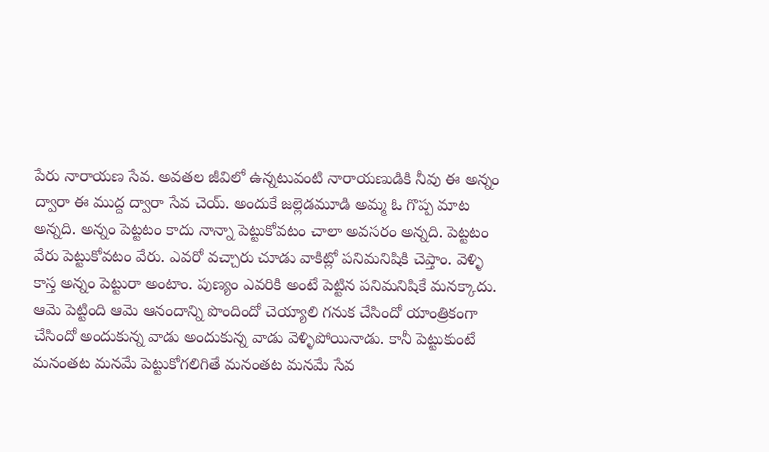పేరు నారాయణ సేవ. అవతల జీవిలో ఉన్నటువంటి నారాయణుడికి నీవు ఈ అన్నం ద్వారా ఈ ముద్ద ద్వారా సేవ చెయ్. అందుకే జల్లెడమూడి అమ్మ ఓ గొప్ప మాట అన్నది. అన్నం పెట్టటం కాదు నాన్నా పెట్టుకోవటం చాలా అవసరం అన్నది. పెట్టటం వేరు పెట్టుకోవటం వేరు. ఎవరో వచ్చారు చూడు వాకిట్లో పనిమనిషికి చెప్తాం. వెళ్ళి కాస్త అన్నం పెట్టురా అంటాం. పుణ్యం ఎవరికి అంటే పెట్టిన పనిమనిషికే మనక్కాదు. ఆమె పెట్టింది ఆమె ఆనందాన్ని పొందిందో చెయ్యాలి గనుక చేసిందో యాంత్రికంగా చేసిందో అందుకున్న వాడు అందుకున్న వాడు వెళ్ళిపోయినాడు. కానీ పెట్టుకుంటే మనంతట మనమే పెట్టుకోగలిగితే మనంతట మనమే సేవ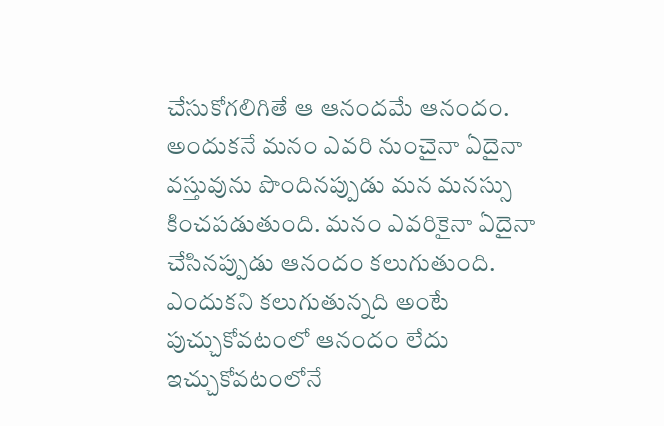చేసుకోగలిగితే ఆ ఆనందమే ఆనందం. అందుకనే మనం ఎవరి నుంచైనా ఏదైనా వస్తువును పొందినప్పుడు మన మనస్సు కించపడుతుంది. మనం ఎవరికైనా ఏదైనా చేసినప్పుడు ఆనందం కలుగుతుంది. ఎందుకని కలుగుతున్నది అంటే పుచ్చుకోవటంలో ఆనందం లేదు ఇచ్చుకోవటంలోనే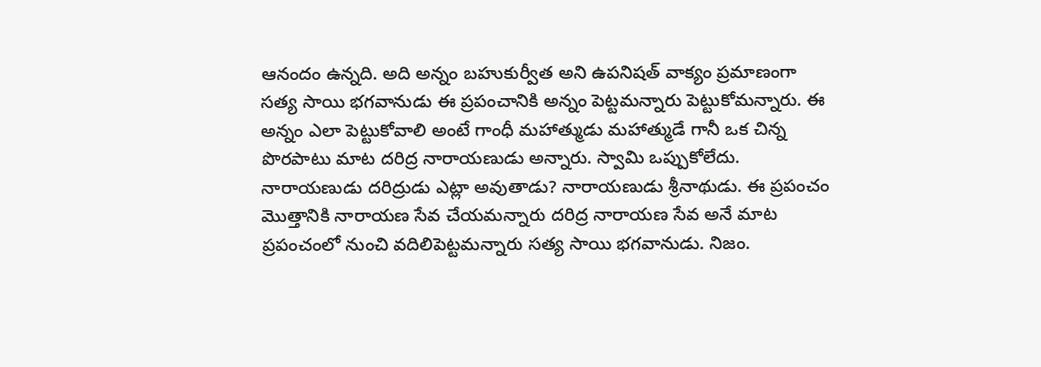ఆనందం ఉన్నది. అది అన్నం బహుకుర్వీత అని ఉపనిషత్ వాక్యం ప్రమాణంగా సత్య సాయి భగవానుడు ఈ ప్రపంచానికి అన్నం పెట్టమన్నారు పెట్టుకోమన్నారు. ఈ అన్నం ఎలా పెట్టుకోవాలి అంటే గాంధీ మహాత్ముడు మహాత్ముడే గానీ ఒక చిన్న పొరపాటు మాట దరిద్ర నారాయణుడు అన్నారు. స్వామి ఒప్పుకోలేదు. నారాయణుడు దరిద్రుడు ఎట్లా అవుతాడు? నారాయణుడు శ్రీనాథుడు. ఈ ప్రపంచం మొత్తానికి నారాయణ సేవ చేయమన్నారు దరిద్ర నారాయణ సేవ అనే మాట ప్రపంచంలో నుంచి వదిలిపెట్టమన్నారు సత్య సాయి భగవానుడు. నిజం.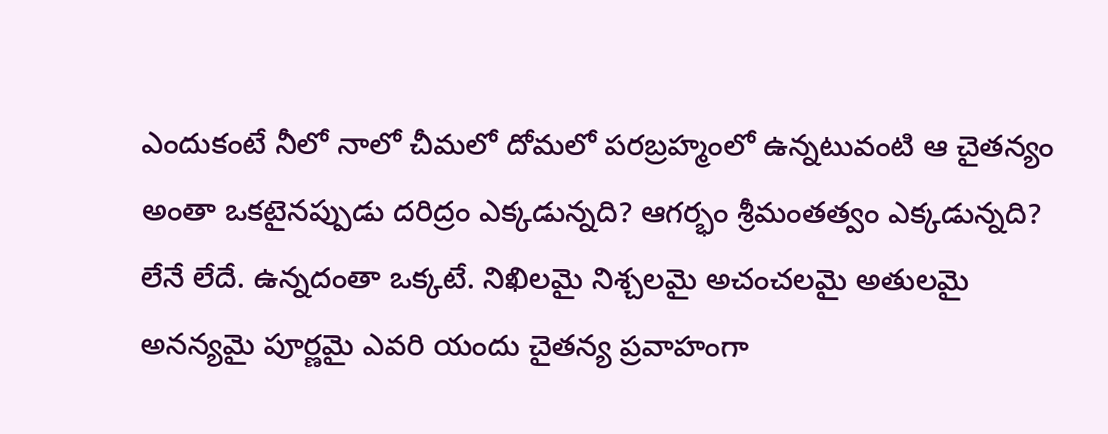ఎందుకంటే నీలో నాలో చీమలో దోమలో పరబ్రహ్మంలో ఉన్నటువంటి ఆ చైతన్యం అంతా ఒకటైనప్పుడు దరిద్రం ఎక్కడున్నది? ఆగర్భం శ్రీమంతత్వం ఎక్కడున్నది? లేనే లేదే. ఉన్నదంతా ఒక్కటే. నిఖిలమై నిశ్చలమై అచంచలమై అతులమై అనన్యమై పూర్ణమై ఎవరి యందు చైతన్య ప్రవాహంగా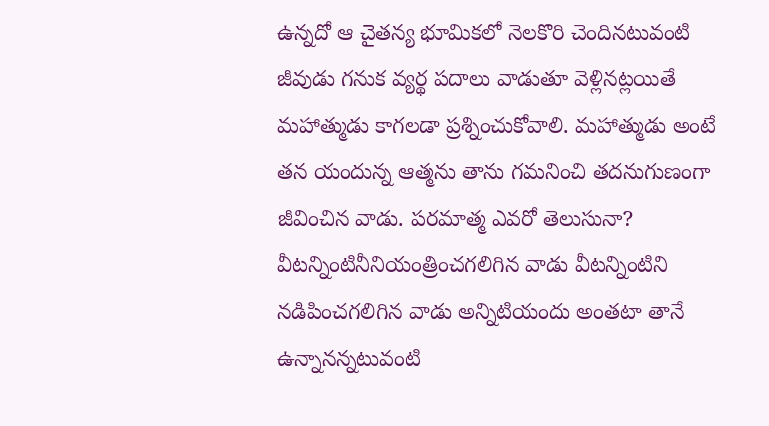ఉన్నదో ఆ చైతన్య భూమికలో నెలకొరి చెందినటువంటి జీవుడు గనుక వ్యర్థ పదాలు వాడుతూ వెళ్లినట్లయితే మహాత్ముడు కాగలడా ప్రశ్నించుకోవాలి. మహాత్ముడు అంటే తన యందున్న ఆత్మను తాను గమనించి తదనుగుణంగా జీవించిన వాడు. పరమాత్మ ఎవరో తెలుసునా? వీటన్నింటినీనియంత్రించగలిగిన వాడు వీటన్నింటిని నడిపించగలిగిన వాడు అన్నిటియందు అంతటా తానే ఉన్నానన్నటువంటి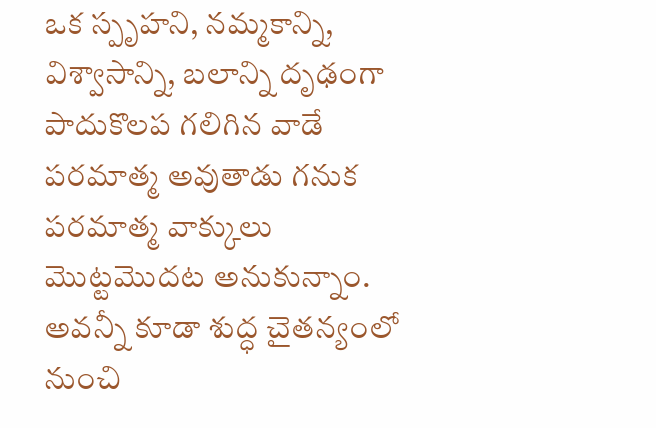ఒక స్పృహని, నమ్మకాన్ని, విశ్వాసాన్ని, బలాన్ని దృఢంగా పాదుకొలప గలిగిన వాడే పరమాత్మ అవుతాడు గనుక పరమాత్మ వాక్కులు మొట్టమొదట అనుకున్నాం. అవన్నీ కూడా శుద్ధ చైతన్యంలో నుంచి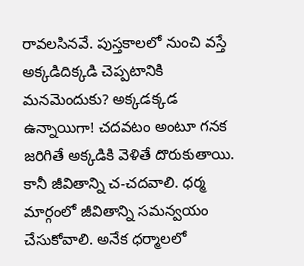రావలసినవే. పుస్తకాలలో నుంచి వస్తే అక్కడిదిక్కడి చెప్పటానికి మనమెందుకు? అక్కడక్కడ ఉన్నాయిగా! చదవటం అంటూ గనక జరిగితే అక్కడికి వెళితే దొరుకుతాయి. కానీ జీవితాన్ని చ-చదవాలి. ధర్మ మార్గంలో జీవితాన్ని సమన్వయం చేసుకోవాలి. అనేక ధర్మాలలో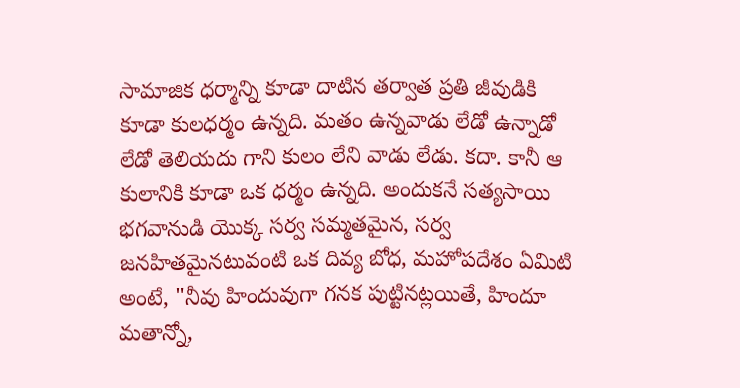సామాజిక ధర్మాన్ని కూడా దాటిన తర్వాత ప్రతి జీవుడికి కూడా కులధర్మం ఉన్నది. మతం ఉన్నవాడు లేడో ఉన్నాడో లేడో తెలియదు గాని కులం లేని వాడు లేడు. కదా. కానీ ఆ కులానికి కూడా ఒక ధర్మం ఉన్నది. అందుకనే సత్యసాయి భగవానుడి యొక్క సర్వ సమ్మతమైన, సర్వ జనహితమైనటువంటి ఒక దివ్య బోధ, మహోపదేశం ఏమిటి అంటే, "నీవు హిందువుగా గనక పుట్టినట్లయితే, హిందూ మతాన్నో,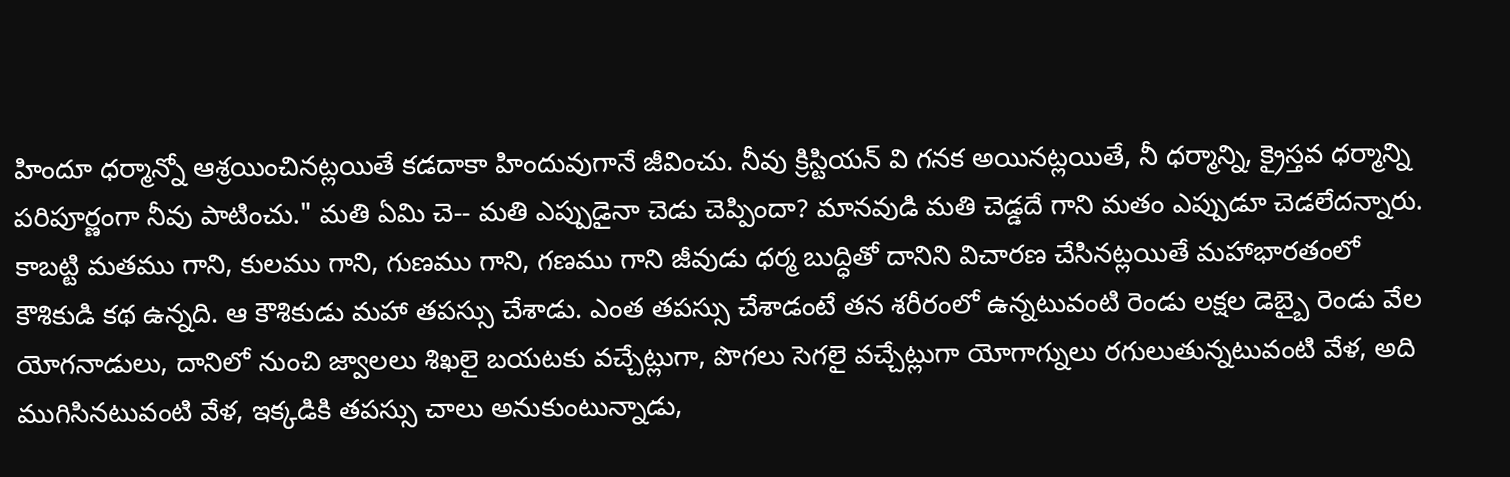హిందూ ధర్మాన్నో ఆశ్రయించినట్లయితే కడదాకా హిందువుగానే జీవించు. నీవు క్రిస్టియన్ వి గనక అయినట్లయితే, నీ ధర్మాన్ని, క్రైస్తవ ధర్మాన్ని పరిపూర్ణంగా నీవు పాటించు." మతి ఏమి చె-- మతి ఎప్పుడైనా చెడు చెప్పిందా? మానవుడి మతి చెడ్డదే గాని మతం ఎప్పుడూ చెడలేదన్నారు. కాబట్టి మతము గాని, కులము గాని, గుణము గాని, గణము గాని జీవుడు ధర్మ బుద్ధితో దానిని విచారణ చేసినట్లయితే మహాభారతంలో కౌశికుడి కథ ఉన్నది. ఆ కౌశికుడు మహా తపస్సు చేశాడు. ఎంత తపస్సు చేశాడంటే తన శరీరంలో ఉన్నటువంటి రెండు లక్షల డెబ్బై రెండు వేల యోగనాడులు, దానిలో నుంచి జ్వాలలు శిఖలై బయటకు వచ్చేట్లుగా, పొగలు సెగలై వచ్చేట్లుగా యోగాగ్నులు రగులుతున్నటువంటి వేళ, అది ముగిసినటువంటి వేళ, ఇక్కడికి తపస్సు చాలు అనుకుంటున్నాడు,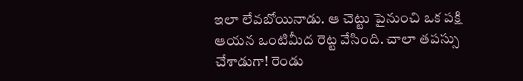ఇలా లేవబోయినాడు. ఆ చెట్టు పైనుంచి ఒక పక్షి ఆయన ఒంటిమీద రెట్ట వేసింది. చాలా తపస్సు చేశాడుగా! రెండు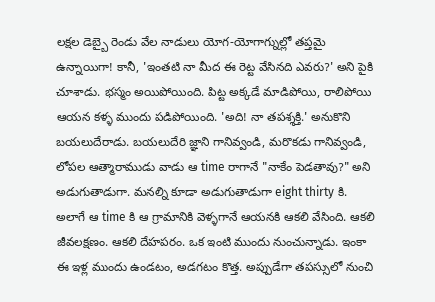లక్షల డెబ్బై రెండు వేల నాడులు యోగ-యోగాగ్నుల్లో తప్తమై ఉన్నాయిగా! కానీ, 'ఇంతటి నా మీద ఈ రెట్ట వేసినది ఎవరు?' అని పైకి చూశాడు. భస్మం అయిపోయింది. పిట్ట అక్కడే మాడిపోయి, రాలిపోయి ఆయన కళ్ళ ముందు పడిపోయింది. 'అది! నా తపశ్శక్తి.' అనుకొని బయలుదేరాడు. బయలుదేరి జ్ఞాని గానివ్వండి, మరొకడు గానివ్వండి, లోపల ఆత్మారాముడు వాడు ఆ time రాగానే "నాకేం పెడతావు?" అని అడుగుతాడుగా. మనల్ని కూడా అడుగుతాడుగా eight thirty కి. అలాగే ఆ time కి ఆ గ్రామానికి వెళ్ళగానే ఆయనకి ఆకలి వేసింది. ఆకలి జీవలక్షణం. ఆకలి దేహపరం. ఒక ఇంటి ముందు నుంచున్నాడు. ఇంకా ఈ ఇళ్ల ముందు ఉండటం, అడగటం కొత్త. అప్పుడేగా తపస్సులో నుంచి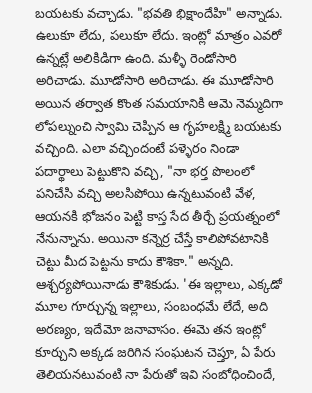బయటకు వచ్చాడు. "భవతి భిక్షాందేహి" అన్నాడు. ఉలుకూ లేదు, పలుకూ లేదు. ఇంట్లో మాత్రం ఎవరో ఉన్నట్లే అలికిడిగా ఉంది. మళ్ళీ రెండోసారి అరిచాడు. మూడోసారి అరిచాడు. ఈ మూడోసారి అయిన తర్వాత కొంత సమయానికి ఆమె నెమ్మదిగా లోపల్నుంచి స్వామి చెప్పిన ఆ గృహలక్ష్మి బయటకు వచ్చింది. ఎలా వచ్చిందంటే పళ్ళెరం నిండా పదార్థాలు పెట్టుకొని వచ్చి, "నా భర్త పొలంలో పనిచేసి వచ్చి అలసిపోయి ఉన్నటువంటి వేళ, ఆయనకి భోజనం పెట్టి కాస్త సేద తీర్చే ప్రయత్నంలో నేనున్నాను. అయినా కన్నెర్ర చేస్తే కాలిపోవటానికి చెట్టు మీద పెట్టను కాదు కౌశికా." అన్నది. ఆశ్చర్యపోయినాడు కౌశికుడు. 'ఈ ఇల్లాలు, ఎక్కడో మూల గూర్చున్న ఇల్లాలు, సంబంధమే లేదే, అది అరణ్యం, ఇదేమో జనావాసం. ఈమె తన ఇంట్లో కూర్చుని అక్కడ జరిగిన సంఘటన చెప్తూ, ఏ పేరు తెలియనటువంటి నా పేరుతో ఇవి సంబోధించిందే,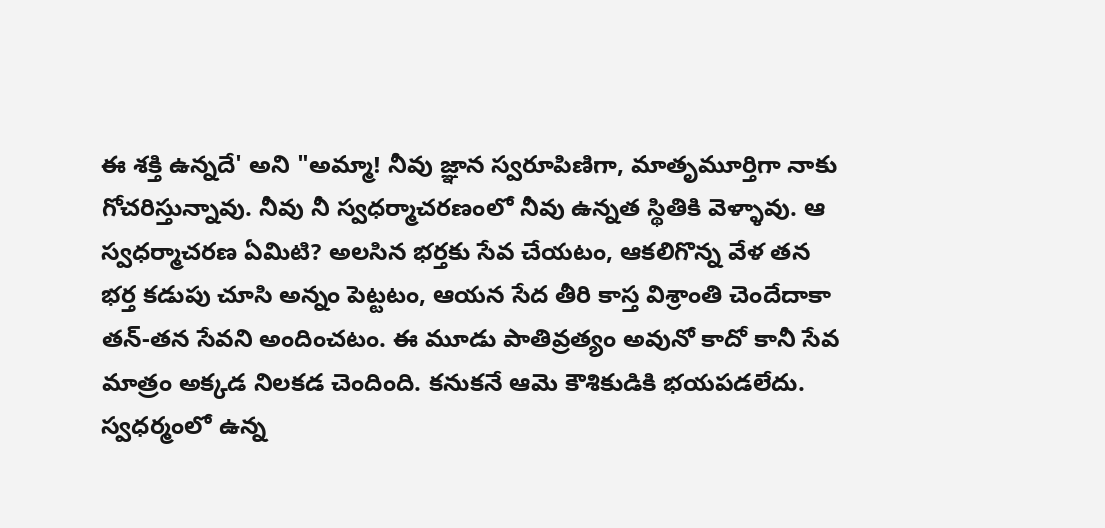ఈ శక్తి ఉన్నదే' అని "అమ్మా! నీవు జ్ఞాన స్వరూపిణిగా, మాతృమూర్తిగా నాకు గోచరిస్తున్నావు. నీవు నీ స్వధర్మాచరణంలో నీవు ఉన్నత స్థితికి వెళ్ళావు. ఆ స్వధర్మాచరణ ఏమిటి? అలసిన భర్తకు సేవ చేయటం, ఆకలిగొన్న వేళ తన భర్త కడుపు చూసి అన్నం పెట్టటం, ఆయన సేద తీరి కాస్త విశ్రాంతి చెందేదాకా తన్-తన సేవని అందించటం. ఈ మూడు పాతివ్రత్యం అవునో కాదో కానీ సేవ మాత్రం అక్కడ నిలకడ చెందింది. కనుకనే ఆమె కౌశికుడికి భయపడలేదు. స్వధర్మంలో ఉన్న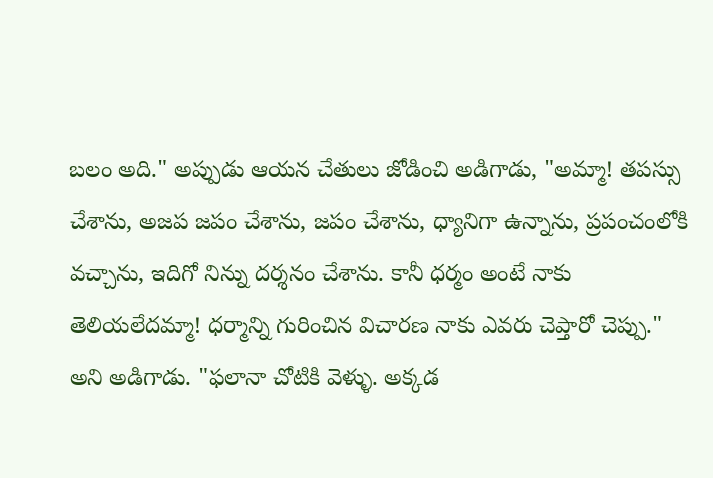బలం అది." అప్పుడు ఆయన చేతులు జోడించి అడిగాడు, "అమ్మా! తపస్సు చేశాను, అజప జపం చేశాను, జపం చేశాను, ధ్యానిగా ఉన్నాను, ప్రపంచంలోకి వచ్చాను, ఇదిగో నిన్ను దర్శనం చేశాను. కానీ ధర్మం అంటే నాకు తెలియలేదమ్మా! ధర్మాన్ని గురించిన విచారణ నాకు ఎవరు చెప్తారో చెప్పు." అని అడిగాడు. "ఫలానా చోటికి వెళ్ళు. అక్కడ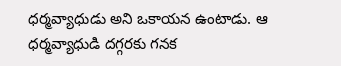ధర్మవ్యాధుడు అని ఒకాయన ఉంటాడు. ఆ ధర్మవ్యాధుడి దగ్గరకు గనక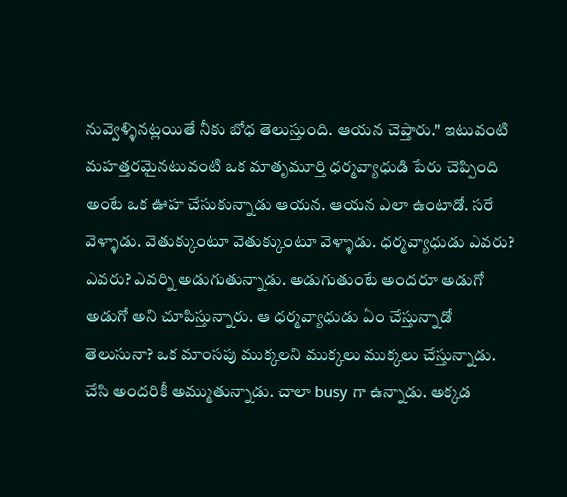నువ్వెళ్ళినట్లయితే నీకు బోధ తెలుస్తుంది. ఆయన చెప్తారు." ఇటువంటి మహత్తరమైనటువంటి ఒక మాతృమూర్తి ధర్మవ్యాధుడి పేరు చెప్పింది అంటే ఒక ఊహ చేసుకున్నాడు ఆయన. ఆయన ఎలా ఉంటాడో. సరే వెళ్ళాడు. వెతుక్కుంటూ వెతుక్కుంటూ వెళ్ళాడు. ధర్మవ్యాధుడు ఎవరు? ఎవరు? ఎవర్ని అడుగుతున్నాడు. అడుగుతుంటే అందరూ అడుగో అడుగో అని చూపిస్తున్నారు. ఆ ధర్మవ్యాధుడు ఏం చేస్తున్నాడో తెలుసునా? ఒక మాంసపు ముక్కలని ముక్కలు ముక్కలు చేస్తున్నాడు. చేసి అందరికీ అమ్ముతున్నాడు. చాలా busy గా ఉన్నాడు. అక్కడ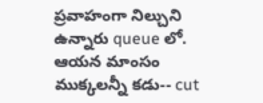ప్రవాహంగా నిల్చుని ఉన్నారు queue లో. ఆయన మాంసం ముక్కలన్నీ కడు-- cut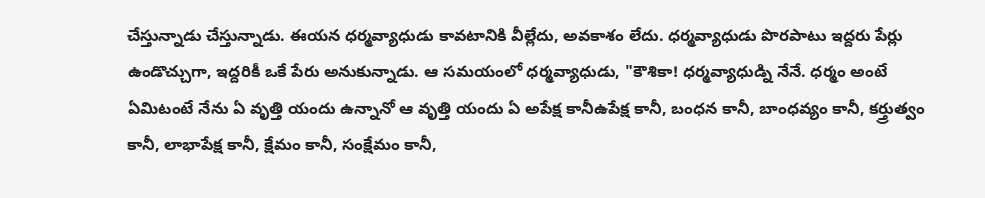చేస్తున్నాడు చేస్తున్నాడు. ఈయన ధర్మవ్యాధుడు కావటానికి వీల్లేదు, అవకాశం లేదు. ధర్మవ్యాధుడు పొరపాటు ఇద్దరు పేర్లు ఉండొచ్చుగా, ఇద్దరికీ ఒకే పేరు అనుకున్నాడు. ఆ సమయంలో ధర్మవ్యాధుడు, "కౌశికా! ధర్మవ్యాధుడ్ని నేనే. ధర్మం అంటే ఏమిటంటే నేను ఏ వృత్తి యందు ఉన్నానో ఆ వృత్తి యందు ఏ అపేక్ష కానీఉపేక్ష కానీ, బంధన కానీ, బాంధవ్యం కానీ, కర్త్రుత్వం కానీ, లాభాపేక్ష కానీ, క్షేమం కానీ, సంక్షేమం కానీ,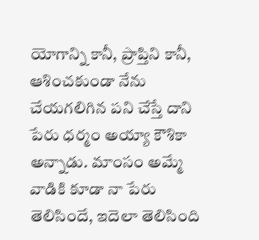యోగాన్ని కానీ, ప్రాప్తిని కానీ, ఆశించకుండా నేను చేయగలిగిన పని చేస్తే దాని పేరు ధర్మం అయ్యా కౌశికా అన్నాడు. మాంసం అమ్మే వాడికి కూడా నా పేరు తెలిసిందే, ఇదెలా తెలిసింది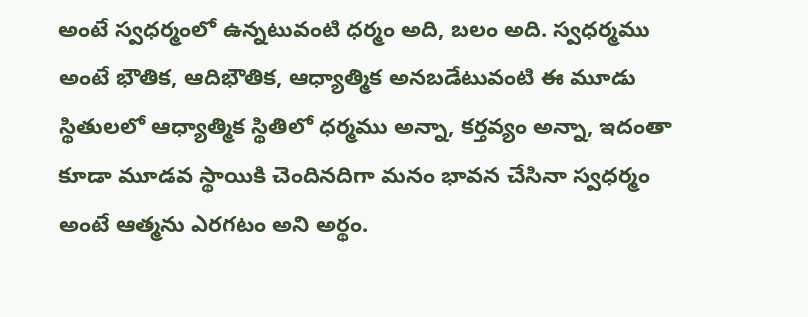అంటే స్వధర్మంలో ఉన్నటువంటి ధర్మం అది, బలం అది. స్వధర్మము అంటే భౌతిక, ఆదిభౌతిక, ఆధ్యాత్మిక అనబడేటువంటి ఈ మూడు స్థితులలో ఆధ్యాత్మిక స్థితిలో ధర్మము అన్నా, కర్తవ్యం అన్నా, ఇదంతా కూడా మూడవ స్థాయికి చెందినదిగా మనం భావన చేసినా స్వధర్మం అంటే ఆత్మను ఎరగటం అని అర్థం.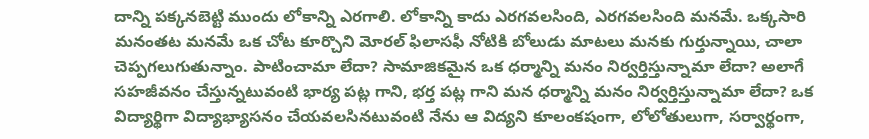దాన్ని పక్కనబెట్టి ముందు లోకాన్ని ఎరగాలి. లోకాన్ని కాదు ఎరగవలసింది, ఎరగవలసింది మనమే. ఒక్కసారి మనంతట మనమే ఒక చోట కూర్చొని మోరల్ ఫిలాసఫీ నోటికి బోలుడు మాటలు మనకు గుర్తున్నాయి, చాలా చెప్పగలుగుతున్నాం. పాటించామా లేదా? సామాజికమైన ఒక ధర్మాన్ని మనం నిర్వర్తిస్తున్నామా లేదా? అలాగే సహజీవనం చేస్తున్నటువంటి భార్య పట్ల గాని, భర్త పట్ల గాని మన ధర్మాన్ని మనం నిర్వర్తిస్తున్నామా లేదా? ఒక విద్యార్థిగా విద్యాభ్యాసనం చేయవలసినటువంటి నేను ఆ విద్యని కూలంకషంగా, లోలోతులుగా, సర్వార్థంగా,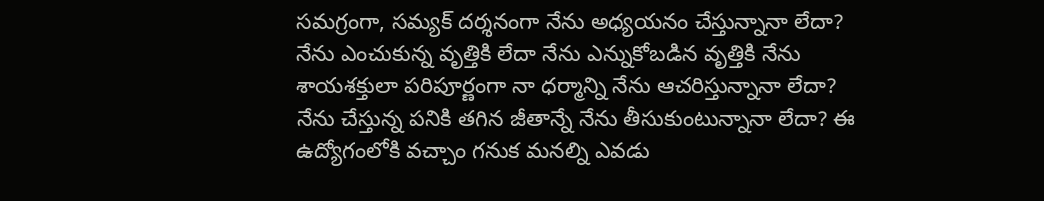సమగ్రంగా, సమ్యక్ దర్శనంగా నేను అధ్యయనం చేస్తున్నానా లేదా? నేను ఎంచుకున్న వృత్తికి లేదా నేను ఎన్నుకోబడిన వృత్తికి నేను శాయశక్తులా పరిపూర్ణంగా నా ధర్మాన్ని నేను ఆచరిస్తున్నానా లేదా? నేను చేస్తున్న పనికి తగిన జీతాన్నే నేను తీసుకుంటున్నానా లేదా? ఈ ఉద్యోగంలోకి వచ్చాం గనుక మనల్ని ఎవడు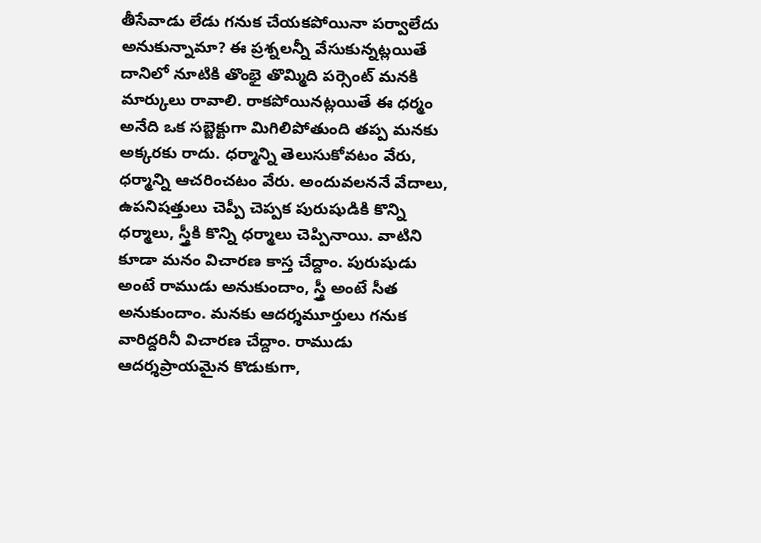తీసేవాడు లేడు గనుక చేయకపోయినా పర్వాలేదు అనుకున్నామా? ఈ ప్రశ్నలన్నీ వేసుకున్నట్లయితే దానిలో నూటికి తొంభై తొమ్మిది పర్సెంట్ మనకి మార్కులు రావాలి. రాకపోయినట్లయితే ఈ ధర్మం అనేది ఒక సబ్జెక్టుగా మిగిలిపోతుంది తప్ప మనకు అక్కరకు రాదు. ధర్మాన్ని తెలుసుకోవటం వేరు, ధర్మాన్ని ఆచరించటం వేరు. అందువలననే వేదాలు, ఉపనిషత్తులు చెప్పీ చెప్పక పురుషుడికి కొన్ని ధర్మాలు, స్త్రీకి కొన్ని ధర్మాలు చెప్పినాయి. వాటిని కూడా మనం విచారణ కాస్త చేద్దాం. పురుషుడు అంటే రాముడు అనుకుందాం, స్త్రీ అంటే సీత అనుకుందాం. మనకు ఆదర్శమూర్తులు గనుక వారిద్దరినీ విచారణ చేద్దాం. రాముడు ఆదర్శప్రాయమైన కొడుకుగా,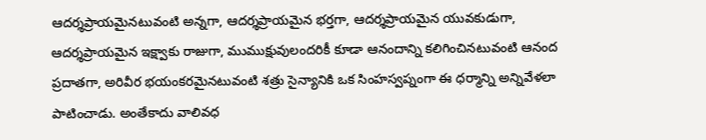ఆదర్శప్రాయమైనటువంటి అన్నగా, ఆదర్శప్రాయమైన భర్తగా, ఆదర్శప్రాయమైన యువకుడుగా, ఆదర్శప్రాయమైన ఇక్ష్వాకు రాజుగా, ముముక్షువులందరికీ కూడా ఆనందాన్ని కలిగించినటువంటి ఆనంద ప్రదాతగా, అరివీర భయంకరమైనటువంటి శత్రు సైన్యానికి ఒక సింహస్వప్నంగా ఈ ధర్మాన్ని అన్నివేళలా పాటించాడు. అంతేకాదు వాలివధ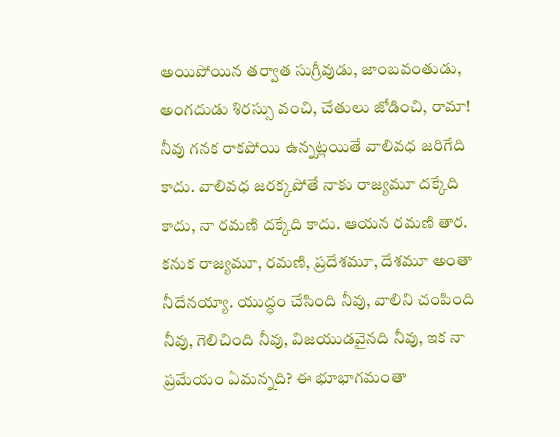అయిపోయిన తర్వాత సుగ్రీవుడు, జాంబవంతుడు, అంగదుడు శిరస్సు వంచి, చేతులు జోడించి, రామా! నీవు గనక రాకపోయి ఉన్నట్లయితే వాలివధ జరిగేది కాదు. వాలివధ జరక్కపోతే నాకు రాజ్యమూ దక్కేది కాదు, నా రమణి దక్కేది కాదు. ఆయన రమణి తార. కనుక రాజ్యమూ, రమణి, ప్రదేశమూ, దేశమూ అంతా నీదేనయ్యా. యుద్ధం చేసింది నీవు, వాలిని చంపింది నీవు, గెలిచింది నీవు, విజయుడవైనది నీవు, ఇక నా ప్రమేయం ఏమన్నది? ఈ భూభాగమంతా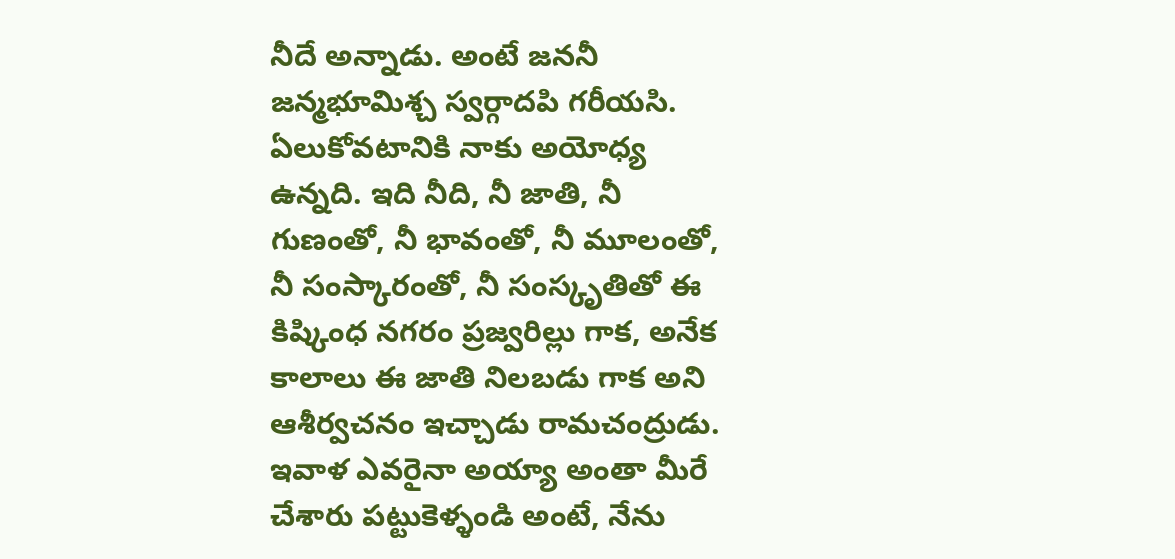నీదే అన్నాడు. అంటే జననీ జన్మభూమిశ్చ స్వర్గాదపి గరీయసి. ఏలుకోవటానికి నాకు అయోధ్య ఉన్నది. ఇది నీది, నీ జాతి, నీ గుణంతో, నీ భావంతో, నీ మూలంతో, నీ సంస్కారంతో, నీ సంస్కృతితో ఈ కిష్కింధ నగరం ప్రజ్వరిల్లు గాక, అనేక కాలాలు ఈ జాతి నిలబడు గాక అని ఆశీర్వచనం ఇచ్చాడు రామచంద్రుడు. ఇవాళ ఎవరైనా అయ్యా అంతా మీరే చేశారు పట్టుకెళ్ళండి అంటే, నేను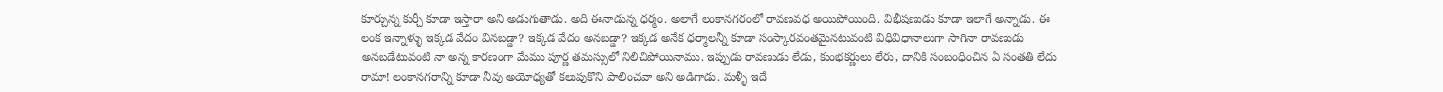కూర్చున్న కుర్చీ కూడా ఇస్తారా అని అడుగుతాడు. అది ఈనాడున్న ధర్మం. అలాగే లంకానగరంలో రావణవధ అయిపోయింది. విభీషణుడు కూడా ఇలాగే అన్నాడు. ఈ లంక ఇన్నాళ్ళు ఇక్కడ వేదం వినబడ్డా? ఇక్కడ వేదం అనబడ్డా? ఇక్కడ అనేక ధర్మాలన్నీ కూడా సంస్కారవంతమైనటువంటి విధివిధానాలుగా సాగినా రావణుడు అనబడేటువంటి నా అన్న కారణంగా మేము పూర్ణ తమస్సులో నిలిచిపోయినాము. ఇప్పుడు రావణుడు లేడు, కుంభకర్ణులు లేరు, దానికి సంబంధించిన ఏ సంతతి లేదు రామా! లంకానగరాన్ని కూడా నీవు అయోధ్యతో కలుపుకొని పాలించవా అని అడిగాడు. మళ్ళీ ఇదే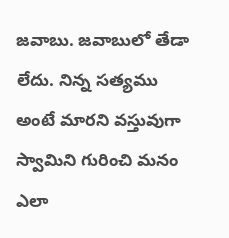జవాబు. జవాబులో తేడా లేదు. నిన్న సత్యము అంటే మారని వస్తువుగా స్వామిని గురించి మనం ఎలా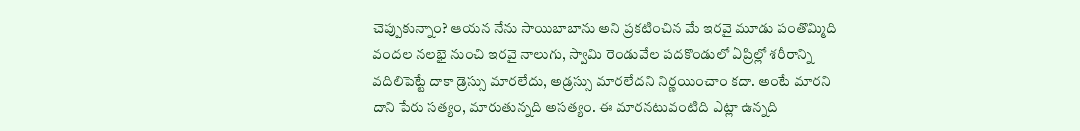చెప్పుకున్నాం? ఆయన నేను సాయిబాబాను అని ప్రకటించిన మే ఇరవై మూడు పంతొమ్మిది వందల నలభై నుంచి ఇరవై నాలుగు, స్వామి రెండువేల పదకొండులో ఏప్రిల్లో శరీరాన్ని వదిలిపెట్టే దాకా డ్రెస్సు మారలేదు, అడ్రస్సు మారలేదని నిర్ణయించాం కదా. అంటే మారని దాని పేరు సత్యం, మారుతున్నది అసత్యం. ఈ మారనటువంటిది ఎట్లా ఉన్నది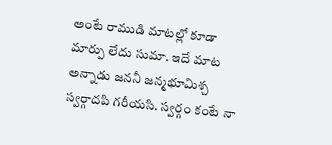అంటే రాముడి మాటల్లో కూడా మార్పు లేదు సుమా. ఇదే మాట అన్నాడు జననీ జన్మభూమిశ్చ స్వర్గాదపి గరీయసి. స్వర్గం కంటే నా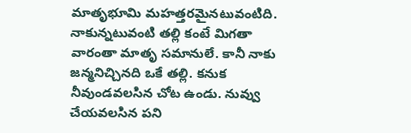మాతృభూమి మహత్తరమైనటువంటిది. నాకున్నటువంటి తల్లి కంటే మిగతా వారంతా మాతృ సమానులే. కానీ నాకు జన్మనిచ్చినది ఒకే తల్లి. కనుక నీవుండవలసిన చోట ఉండు. నువ్వు చేయవలసిన పని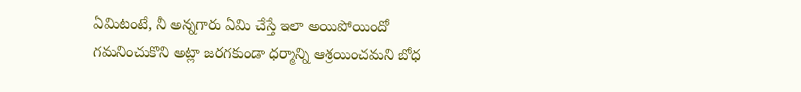ఏమిటంటే, నీ అన్నగారు ఏమి చేస్తే ఇలా అయిపోయిందో గమనించుకొని అట్లా జరగకుండా ధర్మాన్ని ఆశ్రయించమని బోధ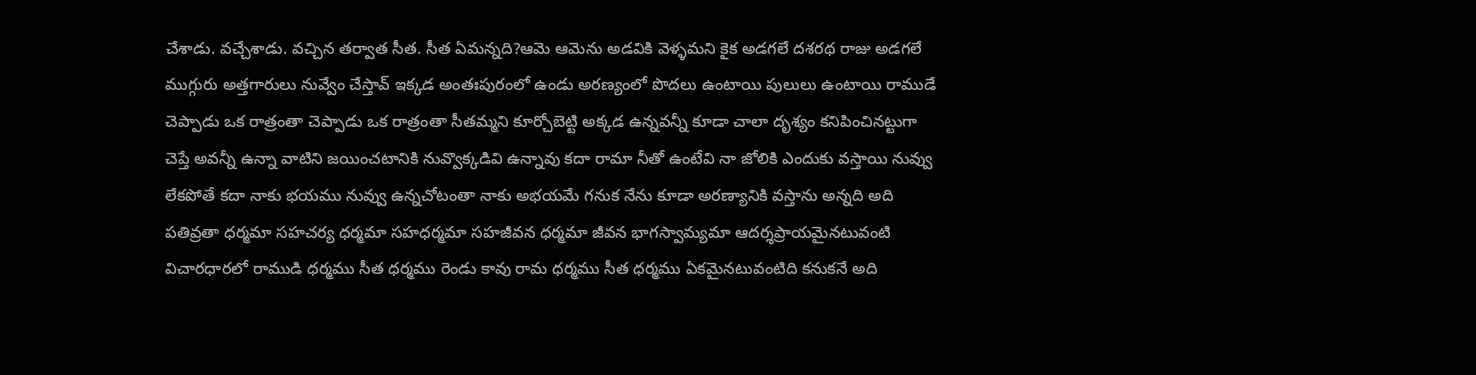చేశాడు. వచ్చేశాడు. వచ్చిన తర్వాత సీత. సీత ఏమన్నది?ఆమె ఆమెను అడవికి వెళ్ళమని కైక అడగలే దశరథ రాజు అడగలే ముగ్గురు అత్తగారులు నువ్వేం చేస్తావ్ ఇక్కడ అంతఃపురంలో ఉండు అరణ్యంలో పొదలు ఉంటాయి పులులు ఉంటాయి రాముడే చెప్పాడు ఒక రాత్రంతా చెప్పాడు ఒక రాత్రంతా సీతమ్మని కూర్చోబెట్టి అక్కడ ఉన్నవన్నీ కూడా చాలా దృశ్యం కనిపించినట్టుగా చెప్తే అవన్నీ ఉన్నా వాటిని జయించటానికి నువ్వొక్కడివి ఉన్నావు కదా రామా నీతో ఉంటేవి నా జోలికి ఎందుకు వస్తాయి నువ్వు లేకపోతే కదా నాకు భయము నువ్వు ఉన్నచోటంతా నాకు అభయమే గనుక నేను కూడా అరణ్యానికి వస్తాను అన్నది అది పతివ్రతా ధర్మమా సహచర్య ధర్మమా సహధర్మమా సహజీవన ధర్మమా జీవన భాగస్వామ్యమా ఆదర్శప్రాయమైనటువంటి విచారధారలో రాముడి ధర్మము సీత ధర్మము రెండు కావు రామ ధర్మము సీత ధర్మము ఏకమైనటువంటిది కనుకనే అది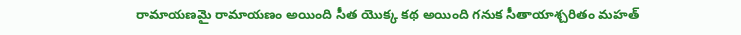రామాయణమై రామాయణం అయింది సీత యొక్క కథ అయింది గనుక సీతాయాశ్చరితం మహత్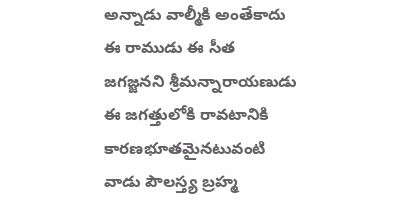అన్నాడు వాల్మీకి అంతేకాదు ఈ రాముడు ఈ సీత జగజ్జనని శ్రీమన్నారాయణుడు ఈ జగత్తులోకి రావటానికి కారణభూతమైనటువంటి వాడు పౌలస్త్య బ్రహ్మ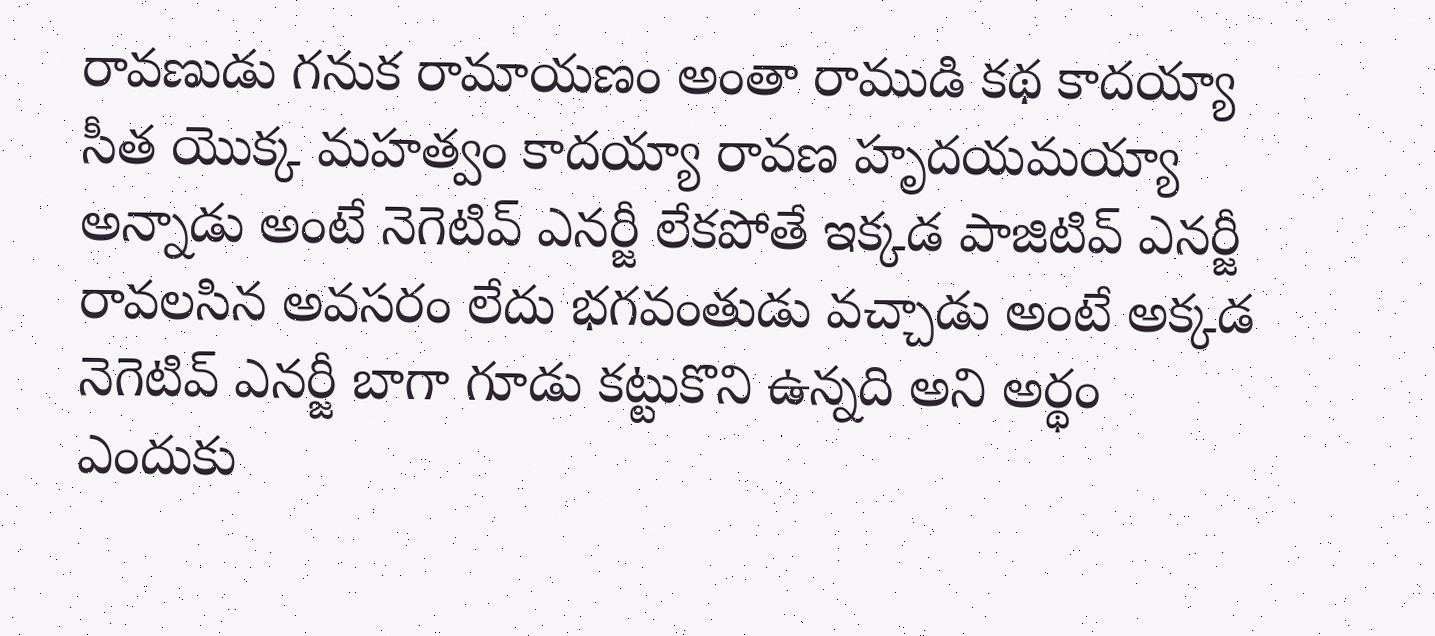రావణుడు గనుక రామాయణం అంతా రాముడి కథ కాదయ్యా సీత యొక్క మహత్వం కాదయ్యా రావణ హృదయమయ్యా అన్నాడు అంటే నెగెటివ్ ఎనర్జీ లేకపోతే ఇక్కడ పాజిటివ్ ఎనర్జీ రావలసిన అవసరం లేదు భగవంతుడు వచ్చాడు అంటే అక్కడ నెగెటివ్ ఎనర్జీ బాగా గూడు కట్టుకొని ఉన్నది అని అర్థం ఎందుకు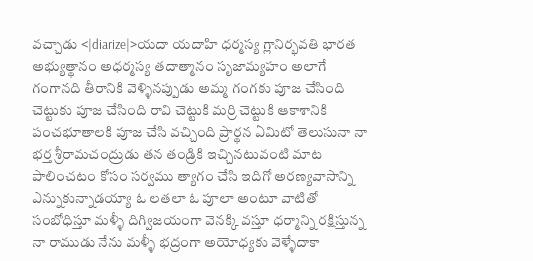వచ్చాడు <|diarize|>యదా యదాహి ధర్మస్య గ్లానిర్భవతి భారత అభ్యుత్థానం అధర్మస్య తదాత్మానం సృజామ్యహం అలాగే గంగానది తీరానికి వెళ్ళినప్పుడు అమ్మ గంగకు పూజ చేసింది చెట్టుకు పూజ చేసింది రావి చెట్టుకి మర్రి చెట్టుకి ఆకాశానికి పంచభూతాలకి పూజ చేసి వచ్చింది ప్రార్థన ఏమిటో తెలుసునా నా భర్త శ్రీరామచంద్రుడు తన తండ్రికి ఇచ్చినటువంటి మాట పాలించటం కోసం సర్వము త్యాగం చేసి ఇదిగో అరణ్యవాసాన్ని ఎన్నుకున్నాడయ్యా ఓ లతలా ఓ పూలా అంటూ వాటితో సంబోధిస్తూ మళ్ళీ దిగ్విజయంగా వెనక్కి వస్తూ ధర్మాన్ని రక్షిస్తున్న నా రాముడు నేను మళ్ళీ భద్రంగా అయోధ్యకు వెళ్ళేదాకా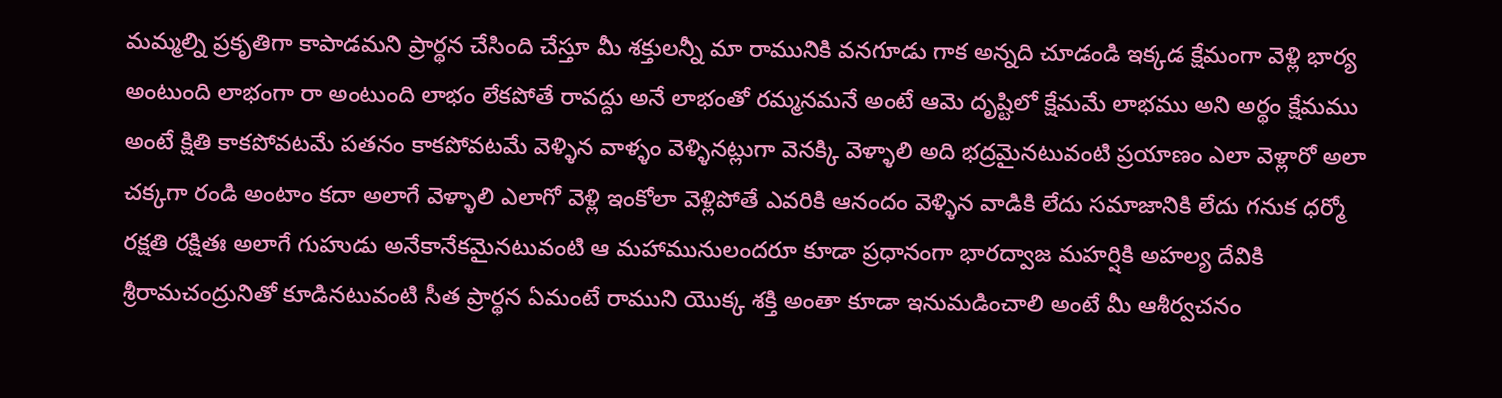మమ్మల్ని ప్రకృతిగా కాపాడమని ప్రార్థన చేసింది చేస్తూ మీ శక్తులన్నీ మా రామునికి వనగూడు గాక అన్నది చూడండి ఇక్కడ క్షేమంగా వెళ్లి భార్య అంటుంది లాభంగా రా అంటుంది లాభం లేకపోతే రావద్దు అనే లాభంతో రమ్మనమనే అంటే ఆమె దృష్టిలో క్షేమమే లాభము అని అర్థం క్షేమము అంటే క్షితి కాకపోవటమే పతనం కాకపోవటమే వెళ్ళిన వాళ్ళం వెళ్ళినట్లుగా వెనక్కి వెళ్ళాలి అది భద్రమైనటువంటి ప్రయాణం ఎలా వెళ్లారో అలా చక్కగా రండి అంటాం కదా అలాగే వెళ్ళాలి ఎలాగో వెళ్లి ఇంకోలా వెళ్లిపోతే ఎవరికి ఆనందం వెళ్ళిన వాడికి లేదు సమాజానికి లేదు గనుక ధర్మో రక్షతి రక్షితః అలాగే గుహుడు అనేకానేకమైనటువంటి ఆ మహామునులందరూ కూడా ప్రధానంగా భారద్వాజ మహర్షికి అహల్య దేవికి శ్రీరామచంద్రునితో కూడినటువంటి సీత ప్రార్థన ఏమంటే రాముని యొక్క శక్తి అంతా కూడా ఇనుమడించాలి అంటే మీ ఆశీర్వచనం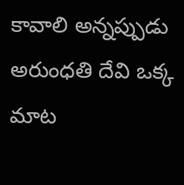కావాలి అన్నప్పుడు అరుంధతి దేవి ఒక్క మాట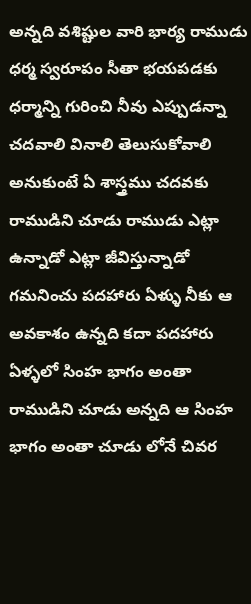అన్నది వశిష్టుల వారి భార్య రాముడు ధర్మ స్వరూపం సీతా భయపడకు ధర్మాన్ని గురించి నీవు ఎప్పుడన్నా చదవాలి వినాలి తెలుసుకోవాలి అనుకుంటే ఏ శాస్త్రము చదవకు రాముడిని చూడు రాముడు ఎట్లా ఉన్నాడో ఎట్లా జీవిస్తున్నాడో గమనించు పదహారు ఏళ్ళు నీకు ఆ అవకాశం ఉన్నది కదా పదహారు ఏళ్ళలో సింహ భాగం అంతా రాముడిని చూడు అన్నది ఆ సింహ భాగం అంతా చూడు లోనే చివర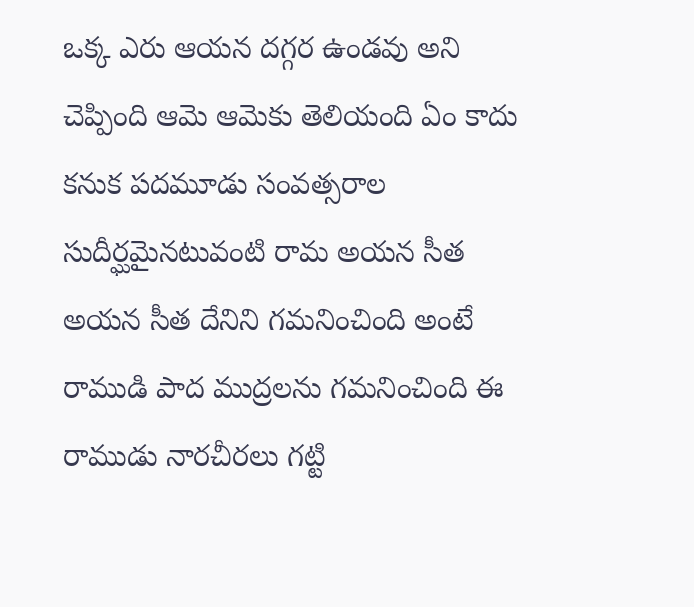ఒక్క ఎరు ఆయన దగ్గర ఉండవు అని చెప్పింది ఆమె ఆమెకు తెలియంది ఏం కాదు కనుక పదమూడు సంవత్సరాల సుదీర్ఘమైనటువంటి రామ అయన సీత అయన సీత దేనిని గమనించింది అంటే రాముడి పాద ముద్రలను గమనించింది ఈ రాముడు నారచీరలు గట్టి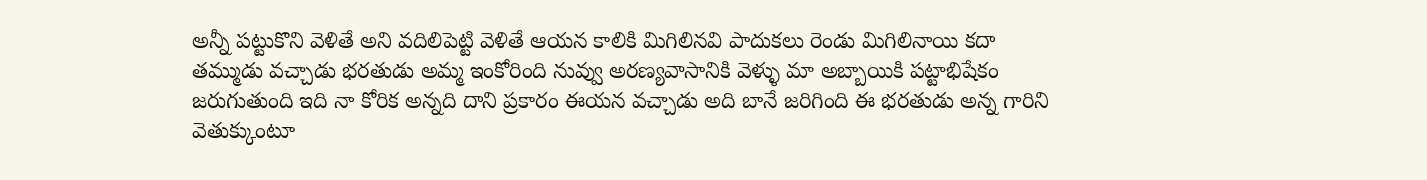అన్నీ పట్టుకొని వెళితే అని వదిలిపెట్టి వెళితే ఆయన కాలికి మిగిలినవి పాదుకలు రెండు మిగిలినాయి కదా తమ్ముడు వచ్చాడు భరతుడు అమ్మ ఇంకోరింది నువ్వు అరణ్యవాసానికి వెళ్ళు మా అబ్బాయికి పట్టాభిషేకం జరుగుతుంది ఇది నా కోరిక అన్నది దాని ప్రకారం ఈయన వచ్చాడు అది బానే జరిగింది ఈ భరతుడు అన్న గారిని వెతుక్కుంటూ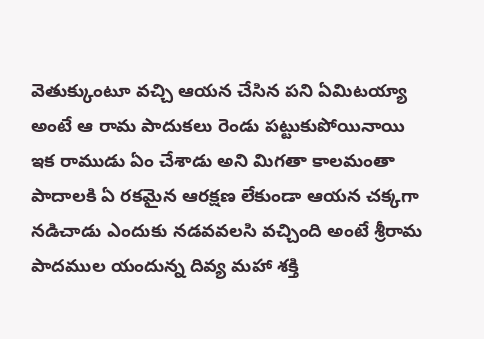వెతుక్కుంటూ వచ్చి ఆయన చేసిన పని ఏమిటయ్యా అంటే ఆ రామ పాదుకలు రెండు పట్టుకుపోయినాయి ఇక రాముడు ఏం చేశాడు అని మిగతా కాలమంతా పాదాలకి ఏ రకమైన ఆరక్షణ లేకుండా ఆయన చక్కగా నడిచాడు ఎందుకు నడవవలసి వచ్చింది అంటే శ్రీరామ పాదముల యందున్న దివ్య మహా శక్తి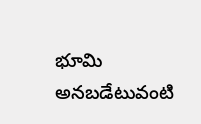భూమి అనబడేటువంటి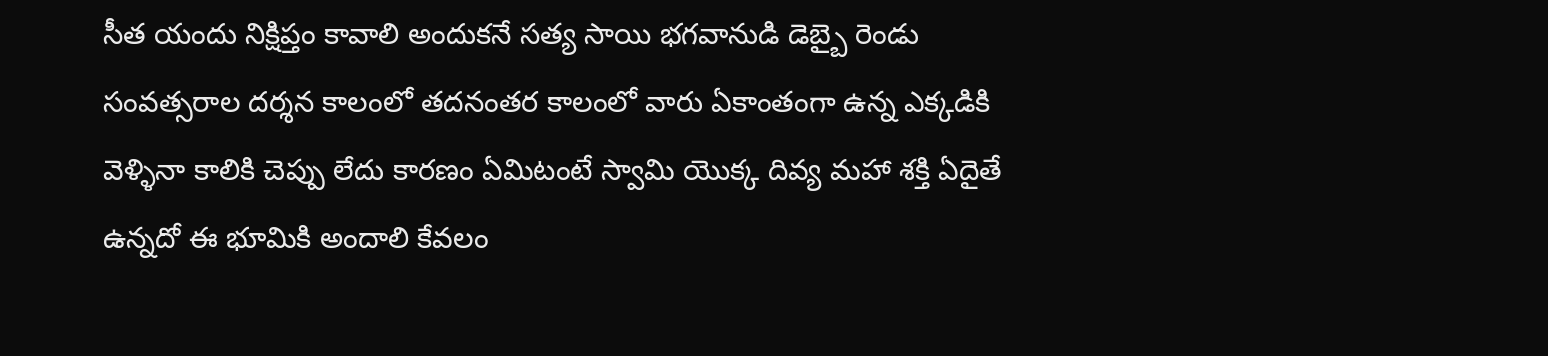సీత యందు నిక్షిప్తం కావాలి అందుకనే సత్య సాయి భగవానుడి డెబ్బై రెండు సంవత్సరాల దర్శన కాలంలో తదనంతర కాలంలో వారు ఏకాంతంగా ఉన్న ఎక్కడికి వెళ్ళినా కాలికి చెప్పు లేదు కారణం ఏమిటంటే స్వామి యొక్క దివ్య మహా శక్తి ఏదైతే ఉన్నదో ఈ భూమికి అందాలి కేవలం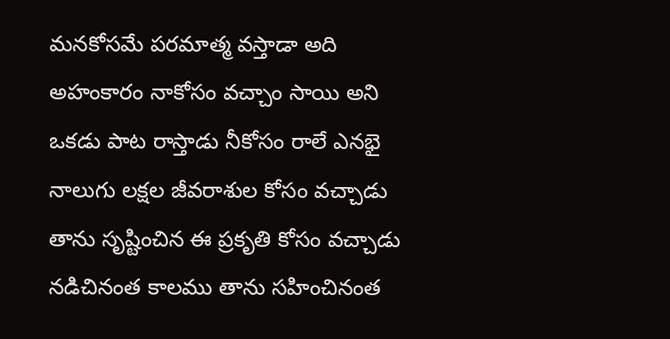మనకోసమే పరమాత్మ వస్తాడా అది అహంకారం నాకోసం వచ్చాం సాయి అని ఒకడు పాట రాస్తాడు నీకోసం రాలే ఎనభై నాలుగు లక్షల జీవరాశుల కోసం వచ్చాడు తాను సృష్టించిన ఈ ప్రకృతి కోసం వచ్చాడు నడిచినంత కాలము తాను సహించినంత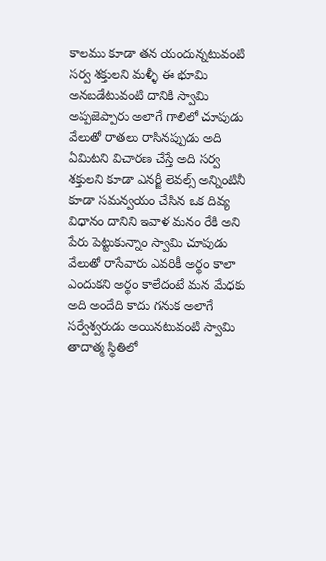కాలము కూడా తన యందున్నటువంటి సర్వ శక్తులని మళ్ళీ ఈ భూమి అనబడేటువంటి దానికి స్వామి అప్పజెప్పారు అలాగే గాలిలో చూపుడు వేలుతో రాతలు రాసినప్పుడు అది ఏమిటని విచారణ చేస్తే అది సర్వ శక్తులని కూడా ఎనర్జీ లెవల్స్ అన్నింటినీ కూడా సమన్వయం చేసిన ఒక దివ్య విధానం దానిని ఇవాళ మనం రేకి అని పేరు పెట్టుకున్నాం స్వామి చూపుడు వేలుతో రాసేవారు ఎవరికీ అర్థం కాలా ఎందుకని అర్థం కాలేదంటే మన మేధకు అది అందేది కాదు గనుక అలాగే సర్వేశ్వరుడు అయినటువంటి స్వామి తాదాత్మ స్థితిలో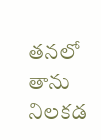తనలో తాను నిలకడ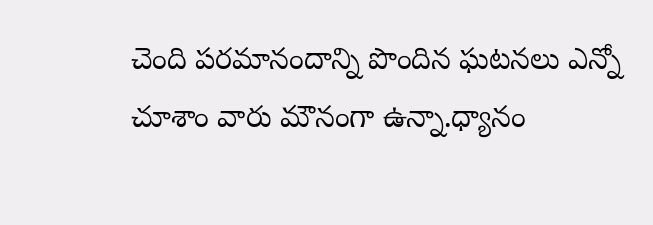చెంది పరమానందాన్ని పొందిన ఘటనలు ఎన్నో చూశాం వారు మౌనంగా ఉన్నా.ధ్యానం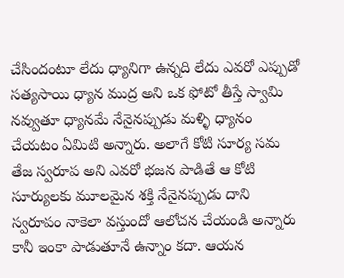చేసిందంటూ లేదు ధ్యానిగా ఉన్నది లేదు ఎవరో ఎప్పుడో సత్యసాయి ధ్యాన ముద్ర అని ఒక ఫోటో తీస్తే స్వామి నవ్వుతూ ధ్యానమే నేనైనప్పుడు మళ్ళి ధ్యానం చేయటం ఏమిటి అన్నారు. అలాగే కోటి సూర్య సమ తేజ స్వరూప అని ఎవరో భజన పాడితే ఆ కోటి సూర్యులకు మూలమైన శక్తి నేనైనప్పుడు దాని స్వరూపం నాకెలా వస్తుందో ఆలోచన చేయండి అన్నారు కానీ ఇంకా పాడుతూనే ఉన్నాం కదా. ఆయన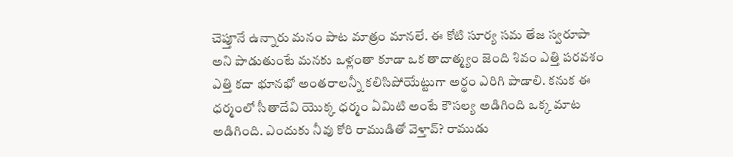చెప్తూనే ఉన్నారు మనం పాట మాత్రం మానలే. ఈ కోటి సూర్య సమ తేజ స్వరూపా అని పాడుతుంటే మనకు ఒళ్లంతా కూడా ఒక తాదాత్మ్యం జెంది శివం ఎత్తి పరవశం ఎత్తి కదా భూనభో అంతరాలన్నీ కలిసిపోయేట్టుగా అర్థం ఎరిగి పాడాలి. కనుక ఈ ధర్మంలో సీతాదేవి యొక్క ధర్మం ఏమిటి అంటే కౌసల్య అడిగింది ఒక్క మాట అడిగింది. ఎందుకు నీవు కోరి రాముడితో వెళ్తావ్? రాముడు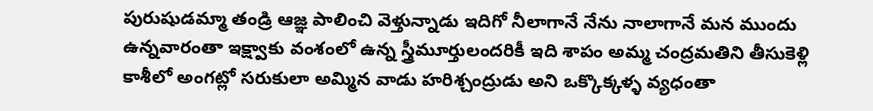పురుషుడమ్మా తండ్రి ఆజ్ఞ పాలించి వెళ్తున్నాడు ఇదిగో నీలాగానే నేను నాలాగానే మన ముందు ఉన్నవారంతా ఇక్ష్వాకు వంశంలో ఉన్న స్త్రీమూర్తులందరికీ ఇది శాపం అమ్మ చంద్రమతిని తీసుకెళ్లి కాశీలో అంగట్లో సరుకులా అమ్మిన వాడు హరిశ్చంద్రుడు అని ఒక్కొక్కళ్ళ వ్యధంతా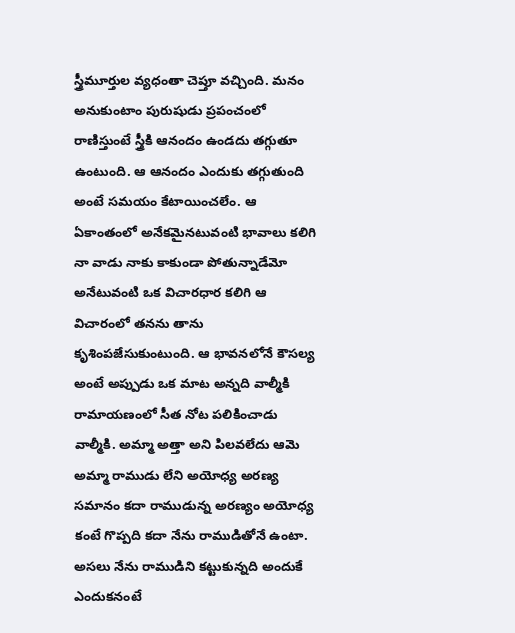స్త్రీమూర్తుల వ్యధంతా చెప్తూ వచ్చింది. మనం అనుకుంటాం పురుషుడు ప్రపంచంలో రాణిస్తుంటే స్త్రీకి ఆనందం ఉండదు తగ్గుతూ ఉంటుంది. ఆ ఆనందం ఎందుకు తగ్గుతుంది అంటే సమయం కేటాయించలేం. ఆ ఏకాంతంలో అనేకమైనటువంటి భావాలు కలిగి నా వాడు నాకు కాకుండా పోతున్నాడేమో అనేటువంటి ఒక విచారధార కలిగి ఆ విచారంలో తనను తాను కృశింపజేసుకుంటుంది. ఆ భావనలోనే కౌసల్య అంటే అప్పుడు ఒక మాట అన్నది వాల్మీకి రామాయణంలో సీత నోట పలికించాడు వాల్మీకి. అమ్మా అత్తా అని పిలవలేదు ఆమె అమ్మా రాముడు లేని అయోధ్య అరణ్య సమానం కదా రాముడున్న అరణ్యం అయోధ్య కంటే గొప్పది కదా నేను రాముడితోనే ఉంటా. అసలు నేను రాముడిని కట్టుకున్నది అందుకే ఎందుకనంటే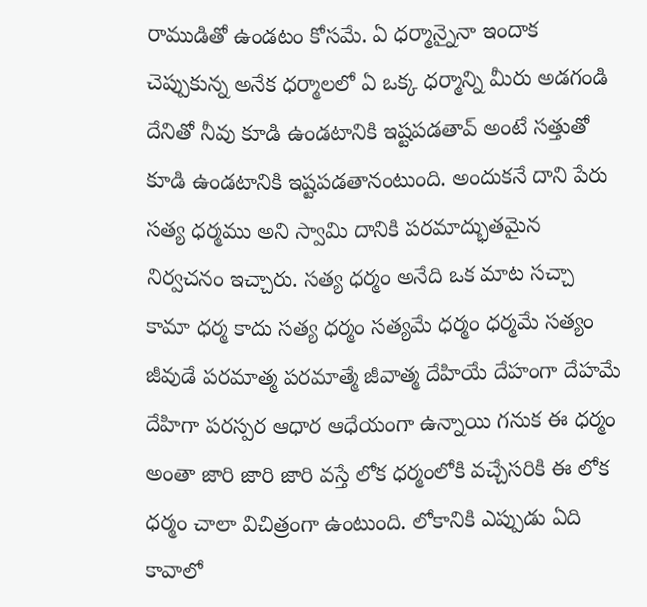రాముడితో ఉండటం కోసమే. ఏ ధర్మాన్నైనా ఇందాక చెప్పుకున్న అనేక ధర్మాలలో ఏ ఒక్క ధర్మాన్ని మీరు అడగండి దేనితో నీవు కూడి ఉండటానికి ఇష్టపడతావ్ అంటే సత్తుతో కూడి ఉండటానికి ఇష్టపడతానంటుంది. అందుకనే దాని పేరు సత్య ధర్మము అని స్వామి దానికి పరమాద్భుతమైన నిర్వచనం ఇచ్చారు. సత్య ధర్మం అనేది ఒక మాట సచ్చా కామా ధర్మ కాదు సత్య ధర్మం సత్యమే ధర్మం ధర్మమే సత్యం జీవుడే పరమాత్మ పరమాత్మే జీవాత్మ దేహియే దేహంగా దేహమే దేహిగా పరస్పర ఆధార ఆధేయంగా ఉన్నాయి గనుక ఈ ధర్మం అంతా జారి జారి జారి వస్తే లోక ధర్మంలోకి వచ్చేసరికి ఈ లోక ధర్మం చాలా విచిత్రంగా ఉంటుంది. లోకానికి ఎప్పుడు ఏది కావాలో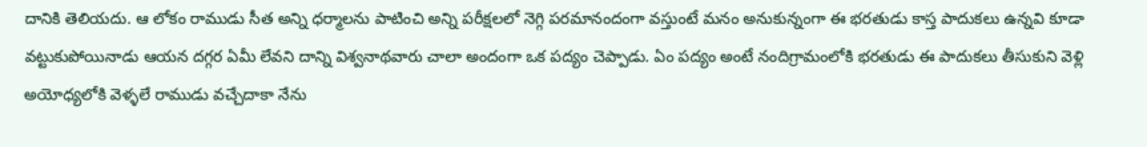దానికి తెలియదు. ఆ లోకం రాముడు సీత అన్ని ధర్మాలను పాటించి అన్ని పరీక్షలలో నెగ్గి పరమానందంగా వస్తుంటే మనం అనుకున్నంగా ఈ భరతుడు కాస్త పాదుకలు ఉన్నవి కూడా వట్టుకుపోయినాడు ఆయన దగ్గర ఏమీ లేవని దాన్ని విశ్వనాథవారు చాలా అందంగా ఒక పద్యం చెప్పాడు. ఏం పద్యం అంటే నందిగ్రామంలోకి భరతుడు ఈ పాదుకలు తీసుకుని వెళ్లి అయోధ్యలోకి వెళ్ళలే రాముడు వచ్చేదాకా నేను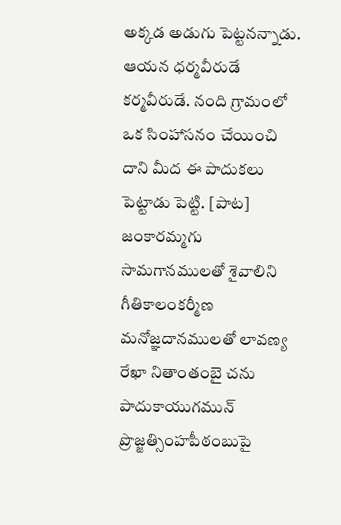అక్కడ అడుగు పెట్టనన్నాడు. ఆయన ధర్మవీరుడే కర్మవీరుడే. నంది గ్రామంలో ఒక సింహాసనం చేయించి దాని మీద ఈ పాదుకలు పెట్టాడు పెట్టి. [పాట] జంకారమ్మగు సామగానములతో శైవాలిని గీతికాలంకర్మీణ మనోజ్ఞదానములతో లావణ్య రేఖా నితాంతంబై చను పాదుకాయుగమున్ ప్రొజ్జత్సింహపీఠంబుపై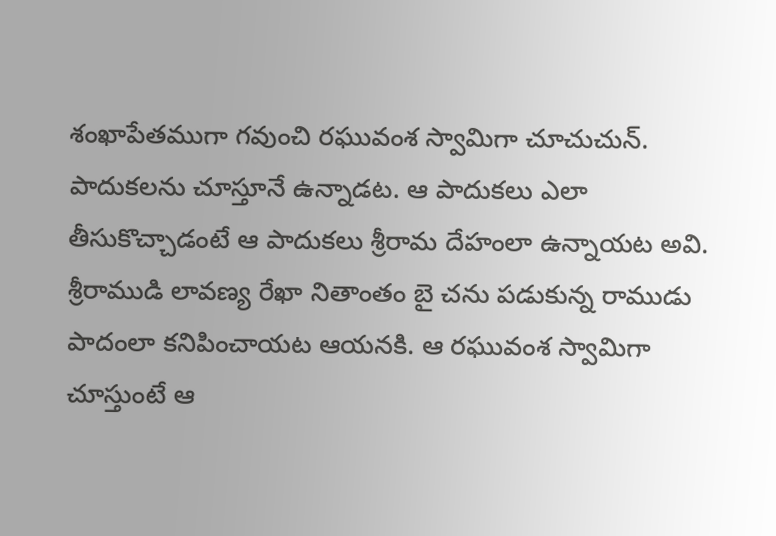శంఖాపేతముగా గవుంచి రఘువంశ స్వామిగా చూచుచున్. పాదుకలను చూస్తూనే ఉన్నాడట. ఆ పాదుకలు ఎలా తీసుకొచ్చాడంటే ఆ పాదుకలు శ్రీరామ దేహంలా ఉన్నాయట అవి. శ్రీరాముడి లావణ్య రేఖా నితాంతం బై చను పడుకున్న రాముడు పాదంలా కనిపించాయట ఆయనకి. ఆ రఘువంశ స్వామిగా చూస్తుంటే ఆ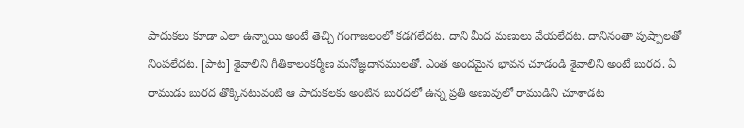పాదుకలు కూడా ఎలా ఉన్నాయి అంటే తెచ్చి గంగాజలంలో కడగలేదట. దాని మీద మణులు వేయలేదట. దానినంతా పుష్పాలతో నింపలేదట. [పాట] శైవాలిని గీతికాలంకర్మీణ మనోజ్ఞదానములతో. ఎంత అందమైన భావన చూడండి శైవాలిని అంటే బురద. ఏ రాముడు బురద తొక్కినటువంటి ఆ పాదుకలకు అంటిన బురదలో ఉన్న ప్రతి అణువులో రాముడిని చూశాడట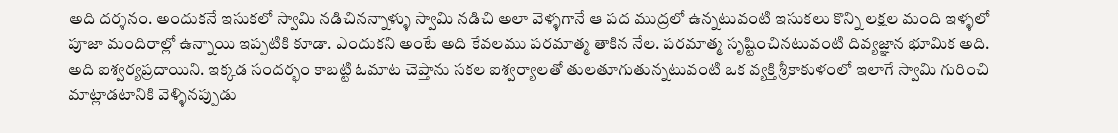అది దర్శనం. అందుకనే ఇసుకలో స్వామి నడిచినన్నాళ్ళు స్వామి నడిచి అలా వెళ్ళగానే ఆ పద ముద్రలో ఉన్నటువంటి ఇసుకలు కొన్ని లక్షల మంది ఇళ్ళలో పూజా మందిరాల్లో ఉన్నాయి ఇప్పటికి కూడా. ఎందుకని అంటే అది కేవలము పరమాత్మ తాకిన నేల. పరమాత్మ సృష్టించినటువంటి దివ్యజ్ఞాన భూమిక అది. అది ఐశ్వర్యప్రదాయిని. ఇక్కడ సందర్భం కాబట్టి ఓమాట చెప్తాను సకల ఐశ్వర్యాలతో తులతూగుతున్నటువంటి ఒక వ్యక్తి శ్రీకాకుళంలో ఇలాగే స్వామి గురించి మాట్లాడటానికి వెళ్ళినప్పుడు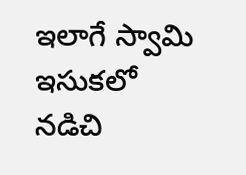ఇలాగే స్వామి ఇసుకలో నడిచి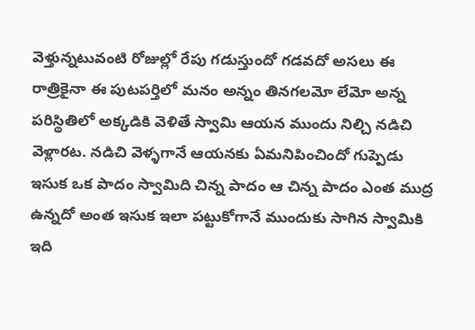వెళ్తున్నటువంటి రోజుల్లో రేపు గడుస్తుందో గడవదో అసలు ఈ రాత్రికైనా ఈ పుటపర్తిలో మనం అన్నం తినగలమో లేమో అన్న పరిస్థితిలో అక్కడికి వెళితే స్వామి ఆయన ముందు నిల్చి నడిచి వెళ్లారట. నడిచి వెళ్ళగానే ఆయనకు ఏమనిపించిందో గుప్పెడు ఇసుక ఒక పాదం స్వామిది చిన్న పాదం ఆ చిన్న పాదం ఎంత ముద్ర ఉన్నదో అంత ఇసుక ఇలా పట్టుకోగానే ముందుకు సాగిన స్వామికి ఇది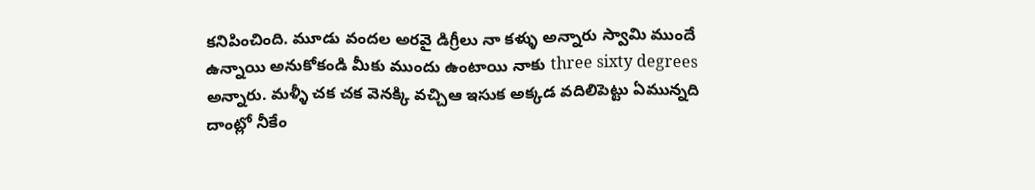కనిపించింది. మూడు వందల అరవై డిగ్రీలు నా కళ్ళు అన్నారు స్వామి ముందే ఉన్నాయి అనుకోకండి మీకు ముందు ఉంటాయి నాకు three sixty degrees అన్నారు. మళ్ళీ చక చక వెనక్కి వచ్చిఆ ఇసుక అక్కడ వదిలిపెట్టు ఏమున్నది దాంట్లో నీకేం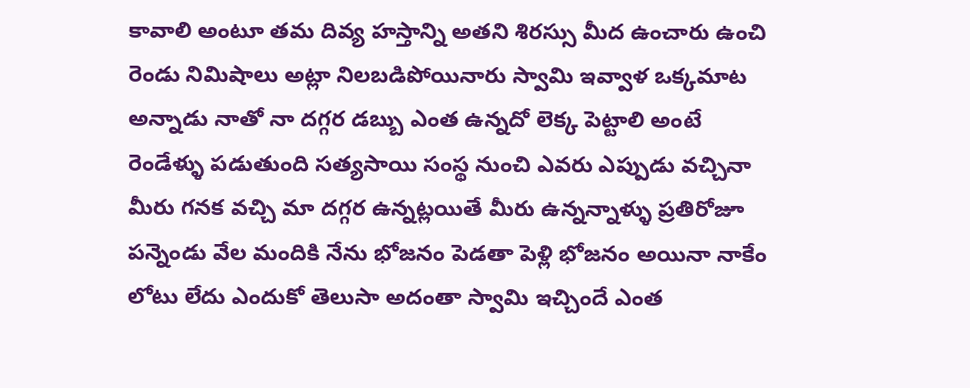కావాలి అంటూ తమ దివ్య హస్తాన్ని అతని శిరస్సు మీద ఉంచారు ఉంచి రెండు నిమిషాలు అట్లా నిలబడిపోయినారు స్వామి ఇవ్వాళ ఒక్కమాట అన్నాడు నాతో నా దగ్గర డబ్బు ఎంత ఉన్నదో లెక్క పెట్టాలి అంటే రెండేళ్ళు పడుతుంది సత్యసాయి సంస్థ నుంచి ఎవరు ఎప్పుడు వచ్చినా మీరు గనక వచ్చి మా దగ్గర ఉన్నట్లయితే మీరు ఉన్నన్నాళ్ళు ప్రతిరోజూ పన్నెండు వేల మందికి నేను భోజనం పెడతా పెళ్లి భోజనం అయినా నాకేం లోటు లేదు ఎందుకో తెలుసా అదంతా స్వామి ఇచ్చిందే ఎంత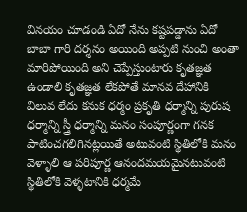వినయం చూడండి ఏదో నేను కష్టపడ్డాను ఏదో బాబా గారి దర్శనం అయింది అప్పటి నుంచి అంతా మారిపోయింది అని చెప్పేస్తుంటారు కృతజ్ఞత ఉండాలి కృతజ్ఞత లేకపోతే మానవ దేహానికి విలువ లేదు కనుక ధర్మం ప్రకృతి ధర్మాన్ని పురుష ధర్మాన్ని స్త్రీ ధర్మాన్ని మనం సంపూర్ణంగా గనక పాటించగలిగినట్లయితే అటువంటి స్థితిలోకి మనం వెళ్ళాలి ఆ పరిపూర్ణ ఆనందమయమైనటువంటి స్థితిలోకి వెళ్ళటానికి ధర్మమే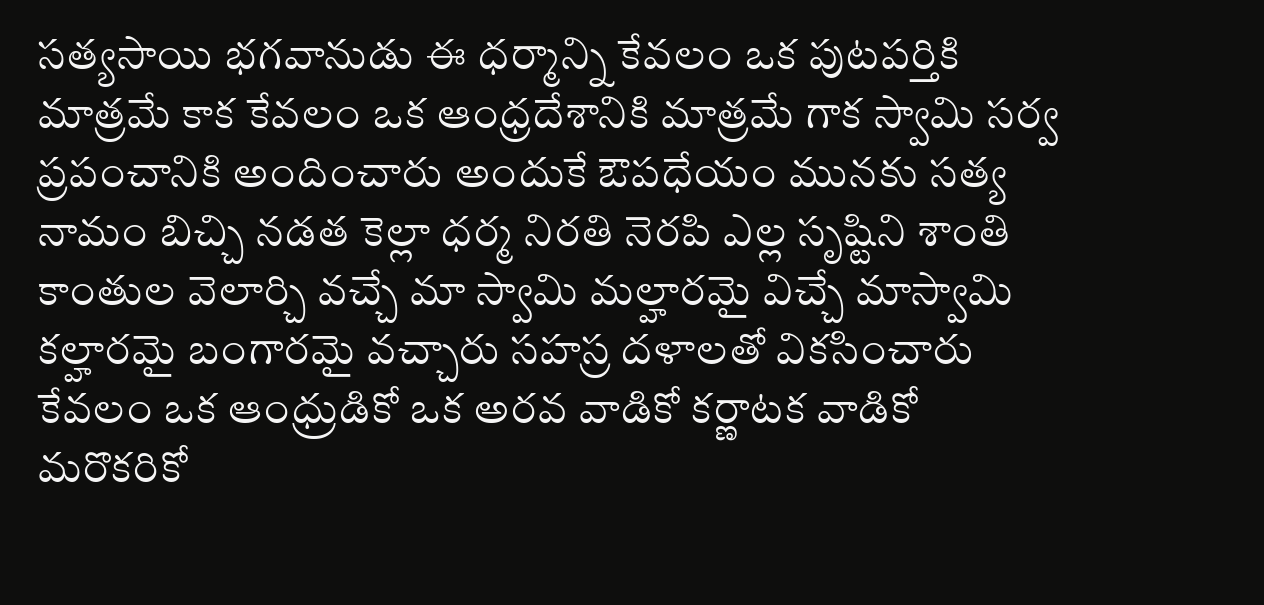సత్యసాయి భగవానుడు ఈ ధర్మాన్ని కేవలం ఒక పుటపర్తికి మాత్రమే కాక కేవలం ఒక ఆంధ్రదేశానికి మాత్రమే గాక స్వామి సర్వ ప్రపంచానికి అందించారు అందుకే ఔపధేయం మునకు సత్య నామం బిచ్చి నడత కెల్లా ధర్మ నిరతి నెరపి ఎల్ల సృష్టిని శాంతి కాంతుల వెలార్చి వచ్చే మా స్వామి మల్హారమై విచ్చే మాస్వామి కల్హారమై బంగారమై వచ్చారు సహస్ర దళాలతో వికసించారు కేవలం ఒక ఆంధ్రుడికో ఒక అరవ వాడికో కర్ణాటక వాడికో మరొకరికో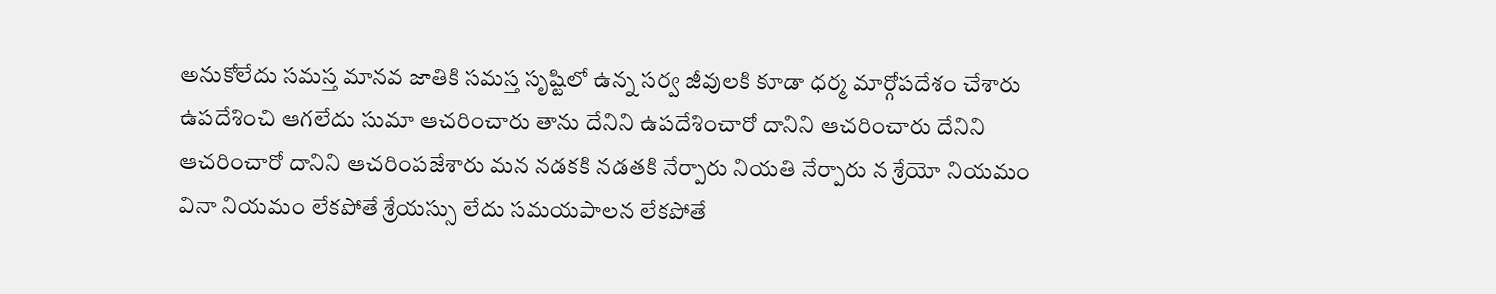అనుకోలేదు సమస్త మానవ జాతికి సమస్త సృష్టిలో ఉన్న సర్వ జీవులకి కూడా ధర్మ మార్గోపదేశం చేశారు ఉపదేశించి ఆగలేదు సుమా ఆచరించారు తాను దేనిని ఉపదేశించారో దానిని ఆచరించారు దేనిని ఆచరించారో దానిని ఆచరింపజేశారు మన నడకకి నడతకి నేర్పారు నియతి నేర్పారు న శ్రేయో నియమం వినా నియమం లేకపోతే శ్రేయస్సు లేదు సమయపాలన లేకపోతే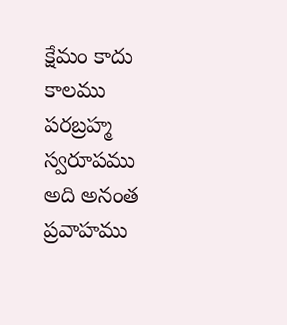క్షేమం కాదు కాలము పరబ్రహ్మ స్వరూపము అది అనంత ప్రవాహము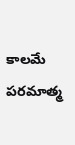కాలమే పరమాత్మ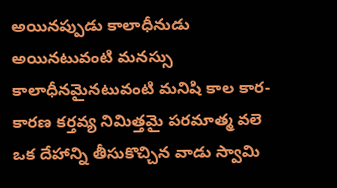అయినప్పుడు కాలాధీనుడు అయినటువంటి మనస్సు కాలాధీనమైనటువంటి మనిషి కాల కార-కారణ కర్తవ్య నిమిత్తమై పరమాత్మ వలె ఒక దేహాన్ని తీసుకొచ్చిన వాడు స్వామి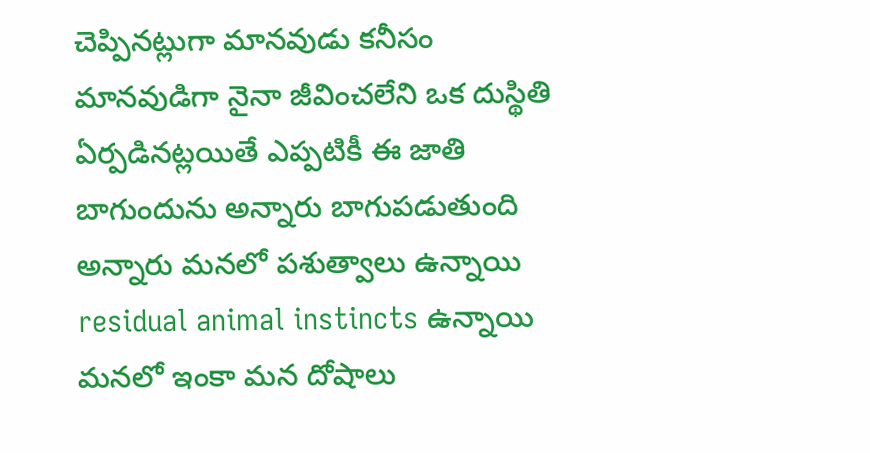చెప్పినట్లుగా మానవుడు కనీసం మానవుడిగా నైనా జీవించలేని ఒక దుస్థితి ఏర్పడినట్లయితే ఎప్పటికీ ఈ జాతి బాగుందును అన్నారు బాగుపడుతుంది అన్నారు మనలో పశుత్వాలు ఉన్నాయి residual animal instincts ఉన్నాయి మనలో ఇంకా మన దోషాలు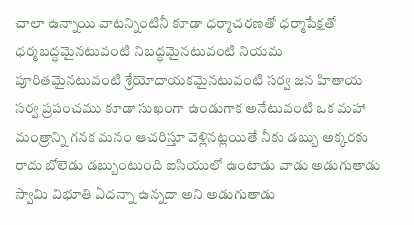చాలా ఉన్నాయి వాటన్నింటినీ కూడా ధర్మాచరణతో ధర్మాపేక్షతో ధర్మబద్ధమైనటువంటి నిబద్ధమైనటువంటి నియమ పూరితమైనటువంటి శ్రేయోదాయకమైనటువంటి సర్వ జన హితాయ సర్వ ప్రపంచము కూడా సుఖంగా ఉండుగాక అనేటువంటి ఒక మహా మంత్రాన్ని గనక మనం ఆచరిస్తూ వెళ్లినట్లయితే నీకు డబ్బు అక్కరకు రాదు బోలెడు డబ్బుంటుంది ఐసియులో ఉంటాడు వాడు అడుగుతాడు స్వామి విభూతి ఏదన్నా ఉన్నదా అని అడుగుతాడు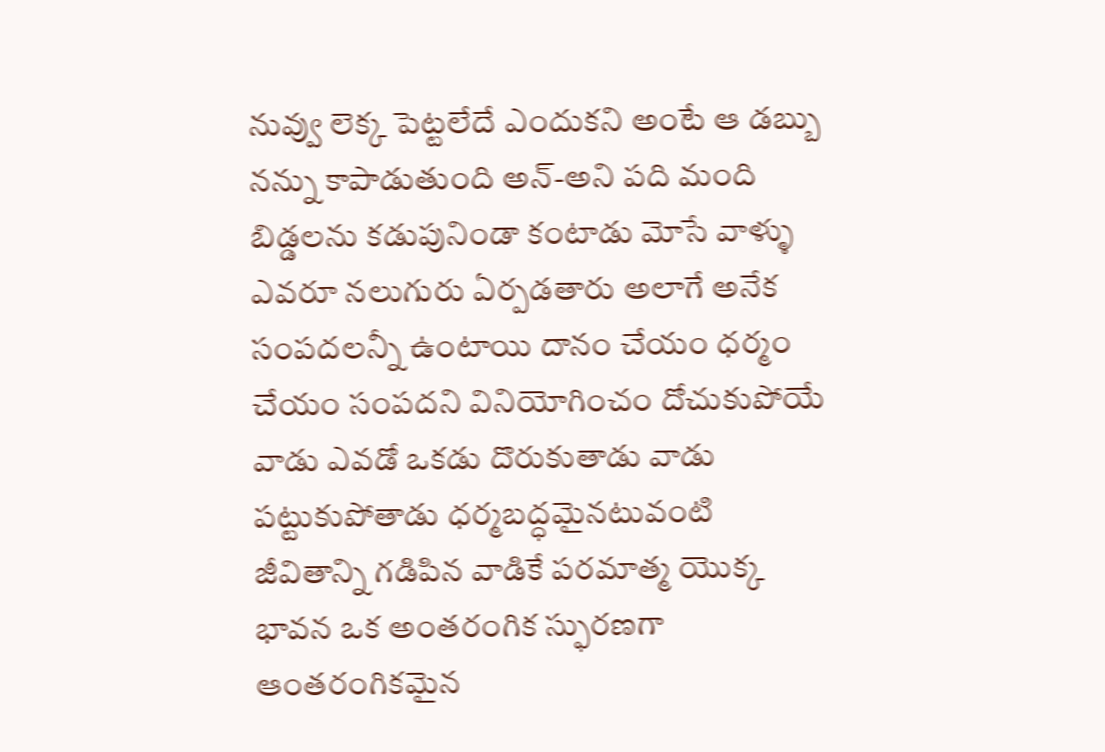నువ్వు లెక్క పెట్టలేదే ఎందుకని అంటే ఆ డబ్బు నన్ను కాపాడుతుంది అన్-అని పది మంది బిడ్డలను కడుపునిండా కంటాడు మోసే వాళ్ళు ఎవరూ నలుగురు ఏర్పడతారు అలాగే అనేక సంపదలన్నీ ఉంటాయి దానం చేయం ధర్మం చేయం సంపదని వినియోగించం దోచుకుపోయే వాడు ఎవడో ఒకడు దొరుకుతాడు వాడు పట్టుకుపోతాడు ధర్మబద్ధమైనటువంటి జీవితాన్ని గడిపిన వాడికే పరమాత్మ యొక్క భావన ఒక అంతరంగిక స్ఫురణగా ఆంతరంగికమైన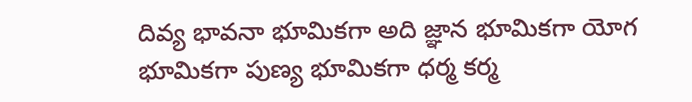దివ్య భావనా భూమికగా అది జ్ఞాన భూమికగా యోగ భూమికగా పుణ్య భూమికగా ధర్మ కర్మ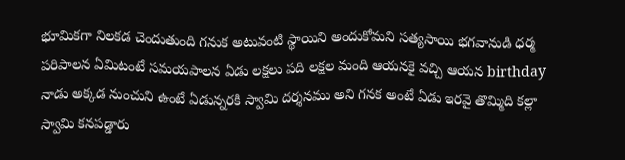భూమికగా నిలకడ చెందుతుంది గనుక అటువంటి స్థాయిని అందుకోమని సత్యసాయి భగవానుడి ధర్మ పరిపాలన ఏమిటంటే సమయపాలన ఏడు లక్షలు పది లక్షల మంది ఆయనకై వచ్చి ఆయన birthday నాడు అక్కడ నుంచుని ఉంటే ఏడున్నరకి స్వామి దర్శనము అని గనక అంటే ఏడు ఇరవై తొమ్మిది కల్లా స్వామి కనపడ్డారు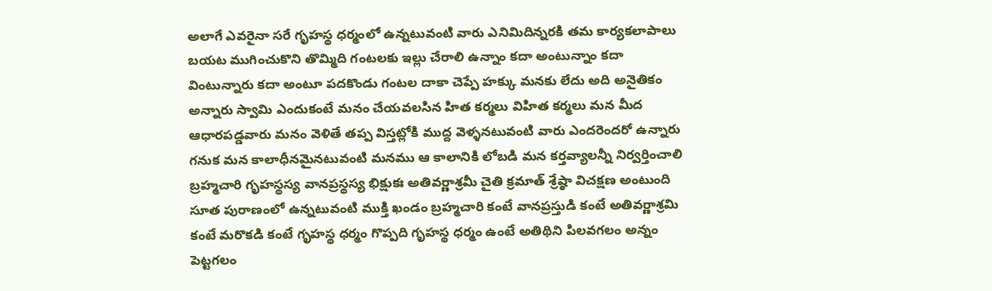అలాగే ఎవరైనా సరే గృహస్థ ధర్మంలో ఉన్నటువంటి వారు ఎనిమిదిన్నరకి తమ కార్యకలాపాలు బయట ముగించుకొని తొమ్మిది గంటలకు ఇల్లు చేరాలి ఉన్నాం కదా అంటున్నాం కదా వింటున్నారు కదా అంటూ పదకొండు గంటల దాకా చెప్పే హక్కు మనకు లేదు అది అనైతికం అన్నారు స్వామి ఎందుకంటే మనం చేయవలసిన హిత కర్మలు విహిత కర్మలు మన మీద ఆధారపడ్డవారు మనం వెళితే తప్ప విస్తట్లోకి ముద్ద వెళ్ళనటువంటి వారు ఎందరెందరో ఉన్నారు గనుక మన కాలాధీనమైనటువంటి మనము ఆ కాలానికి లోబడి మన కర్తవ్యాలన్నీ నిర్వర్తించాలి బ్రహ్మచారి గృహస్థస్య వానప్రస్థస్య భిక్షుకః అతివర్ణాశ్రమీ చైతి క్రమాత్ శ్రేష్ఠా విచక్షణ అంటుంది సూత పురాణంలో ఉన్నటువంటి ముక్తి ఖండం బ్రహ్మచారి కంటే వానప్రస్తుడి కంటే అతివర్ణాశ్రమి కంటే మరొకడి కంటే గృహస్థ ధర్మం గొప్పది గృహస్థ ధర్మం ఉంటే అతిథిని పిలవగలం అన్నం పెట్టగలం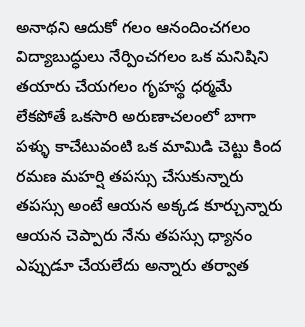అనాథని ఆదుకో గలం ఆనందించగలం విద్యాబుద్ధులు నేర్పించగలం ఒక మనిషిని తయారు చేయగలం గృహస్థ ధర్మమే లేకపోతే ఒకసారి అరుణాచలంలో బాగా పళ్ళు కాచేటువంటి ఒక మామిడి చెట్టు కింద రమణ మహర్షి తపస్సు చేసుకున్నారు తపస్సు అంటే ఆయన అక్కడ కూర్చున్నారు ఆయన చెప్పారు నేను తపస్సు ధ్యానం ఎప్పుడూ చేయలేదు అన్నారు తర్వాత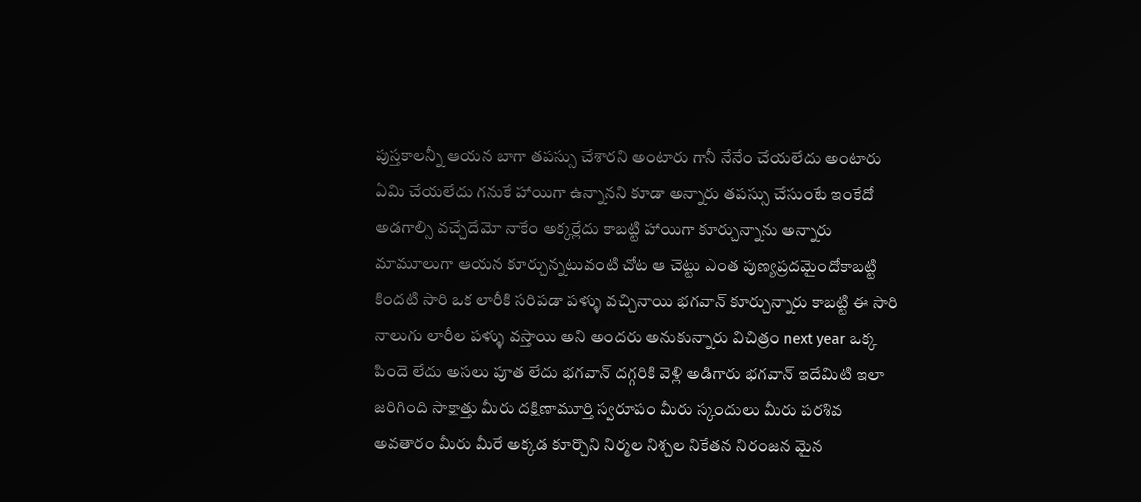పుస్తకాలన్నీ ఆయన బాగా తపస్సు చేశారని అంటారు గానీ నేనేం చేయలేదు అంటారు ఏమి చేయలేదు గనుకే హాయిగా ఉన్నానని కూడా అన్నారు తపస్సు చేసుంటే ఇంకేదో అడగాల్సి వచ్చేదేమో నాకేం అక్కర్లేదు కాబట్టి హాయిగా కూర్చున్నాను అన్నారు మామూలుగా ఆయన కూర్చున్నటువంటి చోట ఆ చెట్టు ఎంత పుణ్యప్రదమైందోకాబట్టి కిందటి సారి ఒక లారీకి సరిపడా పళ్ళు వచ్చినాయి భగవాన్ కూర్చున్నారు కాబట్టి ఈ సారి నాలుగు లారీల పళ్ళు వస్తాయి అని అందరు అనుకున్నారు విచిత్రం next year ఒక్క పిందె లేదు అసలు పూత లేదు భగవాన్ దగ్గరికి వెళ్లి అడిగారు భగవాన్ ఇదేమిటి ఇలా జరిగింది సాక్షాత్తు మీరు దక్షిణామూర్తి స్వరూపం మీరు స్కందులు మీరు పరశివ అవతారం మీరు మీరే అక్కడ కూర్చొని నిర్మల నిశ్చల నికేతన నిరంజన మైన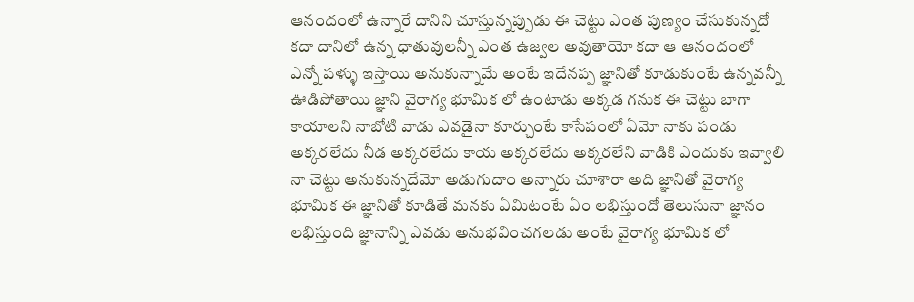ఆనందంలో ఉన్నారే దానిని చూస్తున్నప్పుడు ఈ చెట్టు ఎంత పుణ్యం చేసుకున్నదో కదా దానిలో ఉన్న ధాతువులన్నీ ఎంత ఉజ్వల అవుతాయో కదా ఆ ఆనందంలో ఎన్నో పళ్ళు ఇస్తాయి అనుకున్నామే అంటే ఇదేనప్ప జ్ఞానితో కూడుకుంటే ఉన్నవన్నీ ఊడిపోతాయి జ్ఞాని వైరాగ్య భూమిక లో ఉంటాడు అక్కడ గనుక ఈ చెట్టు బాగా కాయాలని నాబోటి వాడు ఎవడైనా కూర్చుంటే కాసేపంలో ఏమో నాకు పండు అక్కరలేదు నీడ అక్కరలేదు కాయ అక్కరలేదు అక్కరలేని వాడికి ఎందుకు ఇవ్వాలి నా చెట్టు అనుకున్నదేమో అడుగుదాం అన్నారు చూశారా అది జ్ఞానితో వైరాగ్య భూమిక ఈ జ్ఞానితో కూడితే మనకు ఏమిటంటే ఏం లభిస్తుందో తెలుసునా జ్ఞానం లభిస్తుంది జ్ఞానాన్ని ఎవడు అనుభవించగలడు అంటే వైరాగ్య భూమిక లో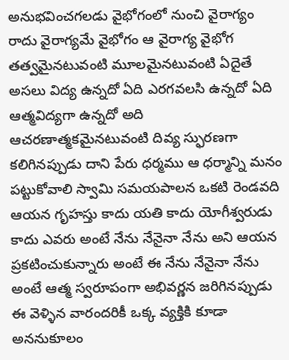అనుభవించగలడు వైభోగంలో నుంచి వైరాగ్యం రాదు వైరాగ్యమే వైభోగం ఆ వైరాగ్య వైభోగ తత్వమైనటువంటి మూలమైనటువంటి ఏదైతే అసలు విద్య ఉన్నదో ఏది ఎరగవలసి ఉన్నదో ఏది ఆత్మవిద్యగా ఉన్నదో అది ఆచరణాత్మకమైనటువంటి దివ్య స్ఫురణగా కలిగినప్పుడు దాని పేరు ధర్మము ఆ ధర్మాన్ని మనం పట్టుకోవాలి స్వామి సమయపాలన ఒకటి రెండవది ఆయన గృహస్తు కాదు యతి కాదు యోగీశ్వరుడు కాదు ఎవరు అంటే నేను నేనైనా నేను అని ఆయన ప్రకటించుకున్నారు అంటే ఈ నేను నేనైనా నేను అంటే ఆత్మ స్వరూపంగా అభివర్ణన జరిగినప్పుడు ఈ వెళ్ళిన వారందరికీ ఒక్క వ్యక్తికి కూడా అననుకూలం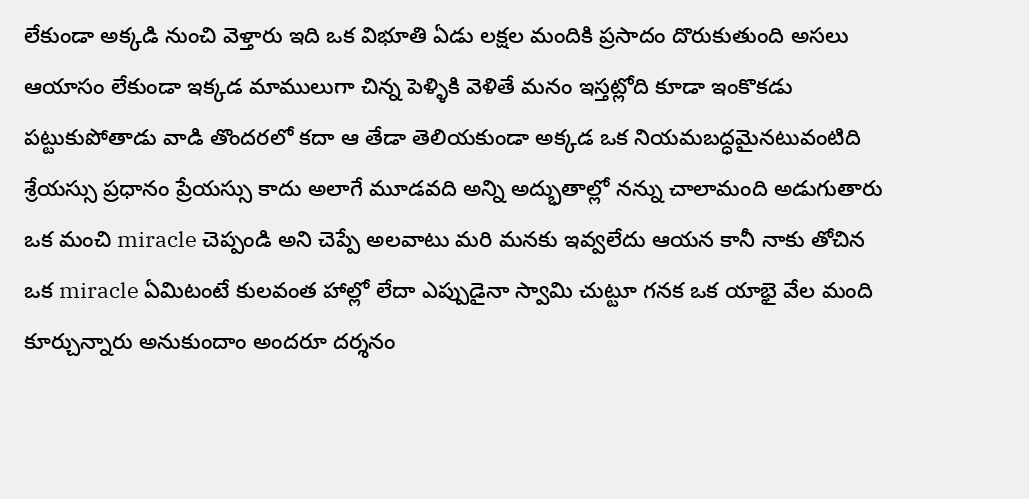లేకుండా అక్కడి నుంచి వెళ్తారు ఇది ఒక విభూతి ఏడు లక్షల మందికి ప్రసాదం దొరుకుతుంది అసలు ఆయాసం లేకుండా ఇక్కడ మాములుగా చిన్న పెళ్ళికి వెళితే మనం ఇస్తట్లోది కూడా ఇంకొకడు పట్టుకుపోతాడు వాడి తొందరలో కదా ఆ తేడా తెలియకుండా అక్కడ ఒక నియమబద్ధమైనటువంటిది శ్రేయస్సు ప్రధానం ప్రేయస్సు కాదు అలాగే మూడవది అన్ని అద్భుతాల్లో నన్ను చాలామంది అడుగుతారు ఒక మంచి miracle చెప్పండి అని చెప్పే అలవాటు మరి మనకు ఇవ్వలేదు ఆయన కానీ నాకు తోచిన ఒక miracle ఏమిటంటే కులవంత హాల్లో లేదా ఎప్పుడైనా స్వామి చుట్టూ గనక ఒక యాభై వేల మంది కూర్చున్నారు అనుకుందాం అందరూ దర్శనం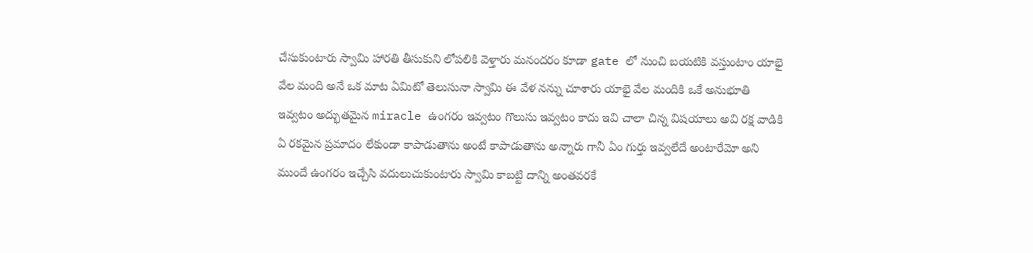చేసుకుంటారు స్వామి హారతి తీసుకుని లోపలికి వెళ్తారు మనందరం కూడా gate లో నుంచి బయటికి వస్తుంటాం యాభై వేల మంది అనే ఒక మాట ఏమిటో తెలుసునా స్వామి ఈ వేళ నన్ను చూశారు యాభై వేల మందికి ఒకే అనుభూతి ఇవ్వటం అద్భుతమైన miracle ఉంగరం ఇవ్వటం గొలుసు ఇవ్వటం కాదు ఇవి చాలా చిన్న విషయాలు అవి రక్ష వాడికి ఏ రకమైన ప్రమాదం లేకుండా కాపాడుతాను అంటే కాపాడుతాను అన్నారు గానీ ఏం గుర్తు ఇవ్వలేదే అంటారేమో అని ముందే ఉంగరం ఇచ్చేసి వదులుచుకుంటారు స్వామి కాబట్టి దాన్ని అంతవరకే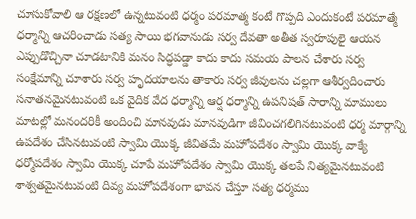చూసుకోవాలి ఆ రక్షణలో ఉన్నటువంటి ధర్మం పరమాత్మ కంటే గొప్పది ఎందుకంటే పరమాత్మే ధర్మాన్ని ఆచరించాడు సత్య సాయి భగవానుడు సర్వ దేవతా అతీత స్వరూపులై ఆయన ఎప్పుడొచ్చినా చూడటానికి మనం సిద్ధపడ్డా కాదు కాదు సమయ పాలన చేశారు సర్వ సంక్షేమాన్ని చూశారు సర్వ హృదయాలను తాకారు సర్వ జీవులను చల్లగా ఆశీర్వదించారు సనాతనమైనటువంటి ఒక వైదిక వేద ధర్మాన్ని ఆర్ష ధర్మాన్ని ఉపనిషత్ సారాన్ని మాములు మాటల్లో మనందరికీ అందించి మానవుడు మానవుడిగా జీవించగలిగినటువంటి ధర్మ మార్గాన్ని ఉపదేశం చేసినటువంటి స్వామి యొక్క జీవితమే మహోపదేశం స్వామి యొక్క వాక్యే ధర్మోపదేశం స్వామి యొక్క చూపే మహోపదేశం స్వామి యొక్క తలపే నిత్యమైనటువంటి శాశ్వతమైనటువంటి దివ్య మహోపదేశంగా భావన చేస్తూ సత్య ధర్మము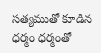సత్యముతో కూడిన ధర్మం ధర్మంతో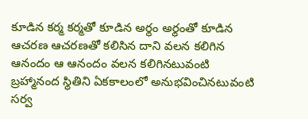కూడిన కర్మ కర్మతో కూడిన అర్థం అర్థంతో కూడిన ఆచరణ ఆచరణతో కలిసిన దాని వలన కలిగిన ఆనందం ఆ ఆనందం వలన కలిగినటువంటి బ్రహ్మానంద స్థితిని ఏకకాలంలో అనుభవించినటువంటి సర్వ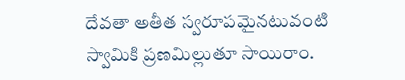దేవతా అతీత స్వరూపమైనటువంటి స్వామికి ప్రణమిల్లుతూ సాయిరాం.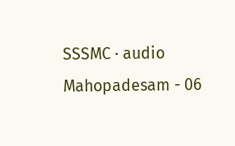SSSMC · audio
Mahopadesam - 06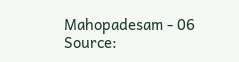Mahopadesam - 06
Source: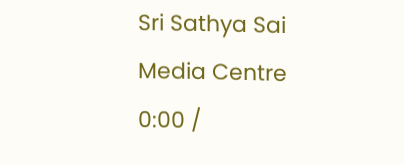Sri Sathya Sai Media Centre
0:00 /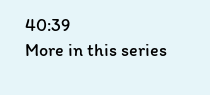40:39
More in this series